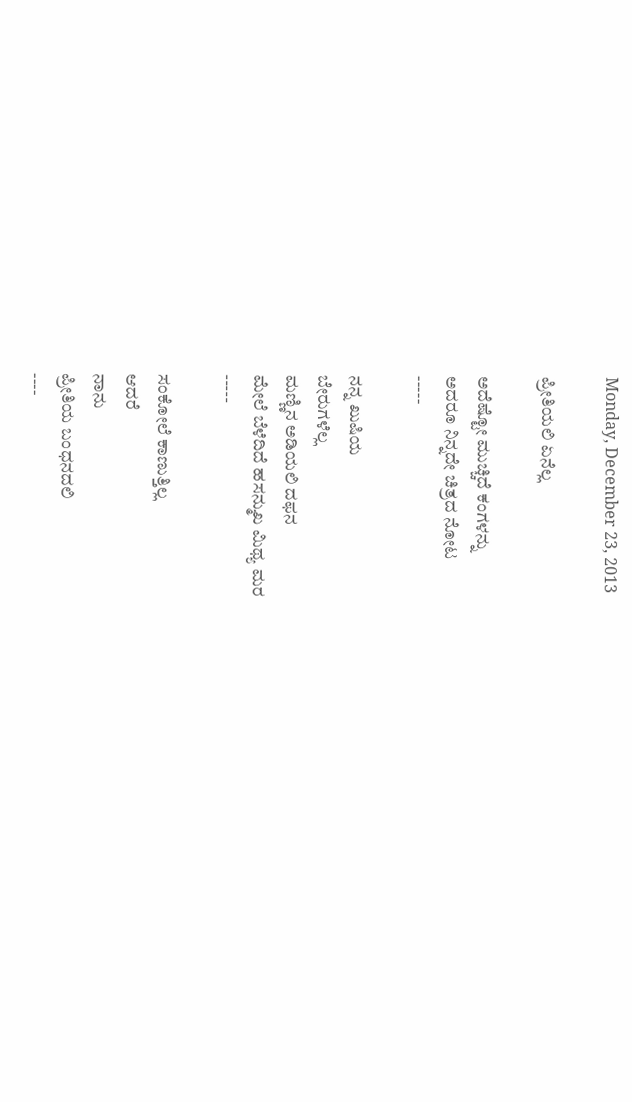Monday, December 23, 2013

ಪ್ರೀತಿಯಲಿ ಏನೆಲ್ಲ

ಅದೆಷ್ಟೋ ಮುಚ್ಚಿದೆ ಕಂಗಳನ್ನು
ಅದರೂ ನಿನ್ನದೇ ಚಿತ್ರದ ನೋಟ
-----

ನನ್ನ ಖುಷಿಯ
ಬೇರುಗಳೆಲ್ಲ
ಮಣ್ಣಿನ ಅಡಿಯಲಿ ದಫನ
ಮೇಲೆ ಬೆಳೆದಿದೆ ಹಸನ್ಮುಖ ಮಿಥ್ಯ ಮರ
-----

ಸಂಕೋಲೆ ಕಾಣುತ್ತಿಲ್ಲ
ಆದರೆ
ನಾನು
ಪ್ರೀತಿಯ ಬಂಧನದಲಿ
----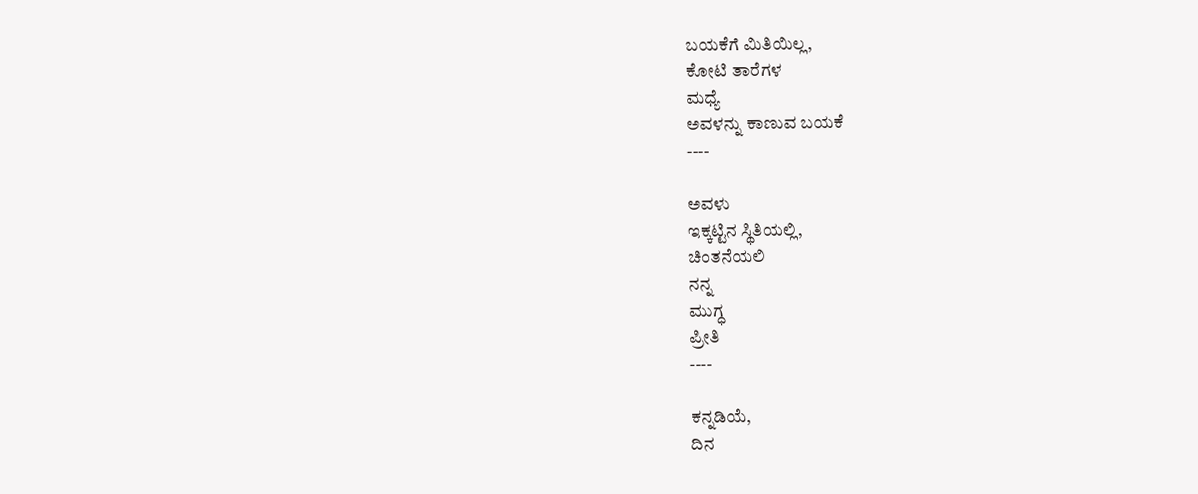ಬಯಕೆಗೆ ಮಿತಿಯಿಲ್ಲ,
ಕೋಟಿ ತಾರೆಗಳ
ಮಧ್ಯೆ
ಅವಳನ್ನು ಕಾಣುವ ಬಯಕೆ
----

ಅವಳು
ಇಕ್ಕಟ್ಟಿನ ಸ್ಥಿತಿಯಲ್ಲಿ,
ಚಿಂತನೆಯಲಿ
ನನ್ನ
ಮುಗ್ಧ
ಪ್ರೀತಿ
----

ಕನ್ನಡಿಯೆ,
ದಿನ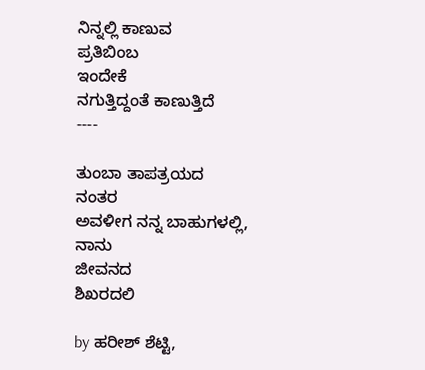ನಿನ್ನಲ್ಲಿ ಕಾಣುವ
ಪ್ರತಿಬಿಂಬ
ಇಂದೇಕೆ
ನಗುತ್ತಿದ್ದಂತೆ ಕಾಣುತ್ತಿದೆ
----

ತುಂಬಾ ತಾಪತ್ರಯದ
ನಂತರ
ಅವಳೀಗ ನನ್ನ ಬಾಹುಗಳಲ್ಲಿ,
ನಾನು
ಜೀವನದ
ಶಿಖರದಲಿ

by ಹರೀಶ್ ಶೆಟ್ಟಿ,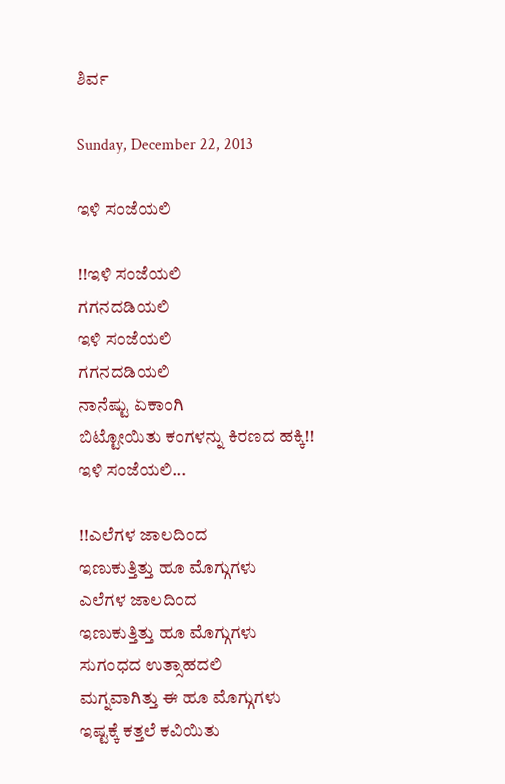ಶಿರ್ವ

Sunday, December 22, 2013

ಇಳಿ ಸಂಜೆಯಲಿ

!!ಇಳಿ ಸಂಜೆಯಲಿ
ಗಗನದಡಿಯಲಿ
ಇಳಿ ಸಂಜೆಯಲಿ
ಗಗನದಡಿಯಲಿ
ನಾನೆಷ್ಟು ಏಕಾಂಗಿ
ಬಿಟ್ಟೋಯಿತು ಕಂಗಳನ್ನು ಕಿರಣದ ಹಕ್ಕಿ!!
ಇಳಿ ಸಂಜೆಯಲಿ...

!!ಎಲೆಗಳ ಜಾಲದಿಂದ
ಇಣುಕುತ್ತಿತ್ತು ಹೂ ಮೊಗ್ಗುಗಳು
ಎಲೆಗಳ ಜಾಲದಿಂದ
ಇಣುಕುತ್ತಿತ್ತು ಹೂ ಮೊಗ್ಗುಗಳು
ಸುಗಂಧದ ಉತ್ಸಾಹದಲಿ
ಮಗ್ನವಾಗಿತ್ತು ಈ ಹೂ ಮೊಗ್ಗುಗಳು
ಇಷ್ಟಕ್ಕೆ ಕತ್ತಲೆ ಕವಿಯಿತು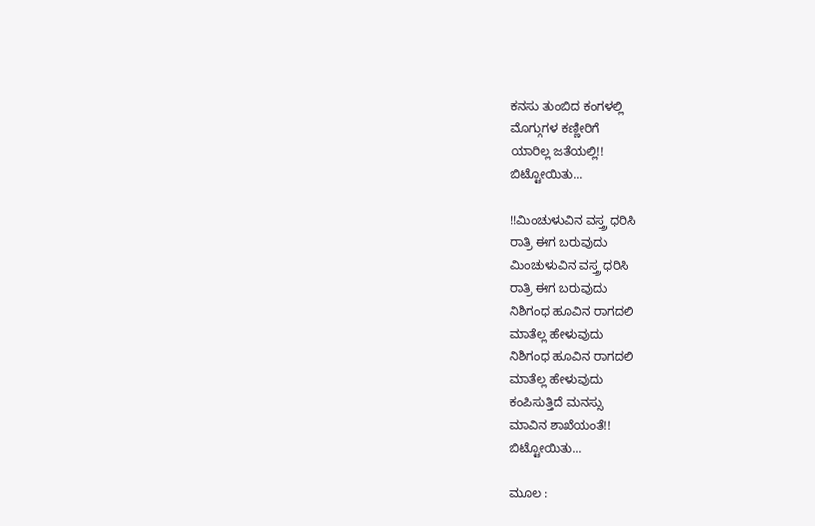ಕನಸು ತುಂಬಿದ ಕಂಗಳಲ್ಲಿ
ಮೊಗ್ಗುಗಳ ಕಣ್ಣೀರಿಗೆ
ಯಾರಿಲ್ಲ ಜತೆಯಲ್ಲಿ!!
ಬಿಟ್ಟೋಯಿತು...

!!ಮಿಂಚುಳುವಿನ ವಸ್ತ್ರ ಧರಿಸಿ
ರಾತ್ರಿ ಈಗ ಬರುವುದು
ಮಿಂಚುಳುವಿನ ವಸ್ತ್ರ ಧರಿಸಿ
ರಾತ್ರಿ ಈಗ ಬರುವುದು
ನಿಶಿಗಂಧ ಹೂವಿನ ರಾಗದಲಿ
ಮಾತೆಲ್ಲ ಹೇಳುವುದು
ನಿಶಿಗಂಧ ಹೂವಿನ ರಾಗದಲಿ
ಮಾತೆಲ್ಲ ಹೇಳುವುದು
ಕಂಪಿಸುತ್ತಿದೆ ಮನಸ್ಸು
ಮಾವಿನ ಶಾಖೆಯಂತೆ!!
ಬಿಟ್ಟೋಯಿತು...

ಮೂಲ :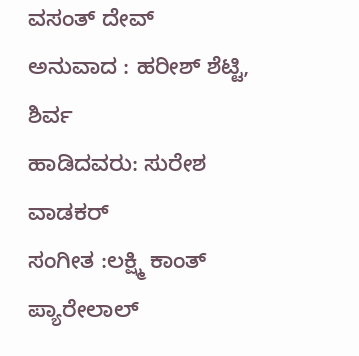ವಸಂತ್ ದೇವ್
ಅನುವಾದ : ಹರೀಶ್ ಶೆಟ್ಟಿ, ಶಿರ್ವ
ಹಾಡಿದವರು: ಸುರೇಶ ವಾಡಕರ್
ಸಂಗೀತ :ಲಕ್ಷ್ಮಿ ಕಾಂತ್ ಪ್ಯಾರೇಲಾಲ್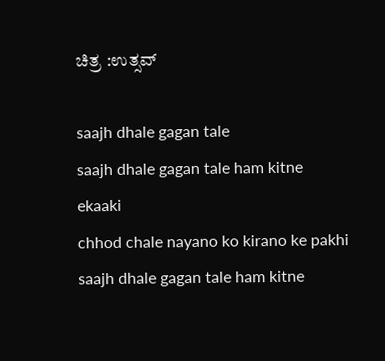ಚಿತ್ರ :ಉತ್ಸವ್

saajh dhale gagan tale
saajh dhale gagan tale ham kitne ekaaki
chhod chale nayano ko kirano ke pakhi
saajh dhale gagan tale ham kitne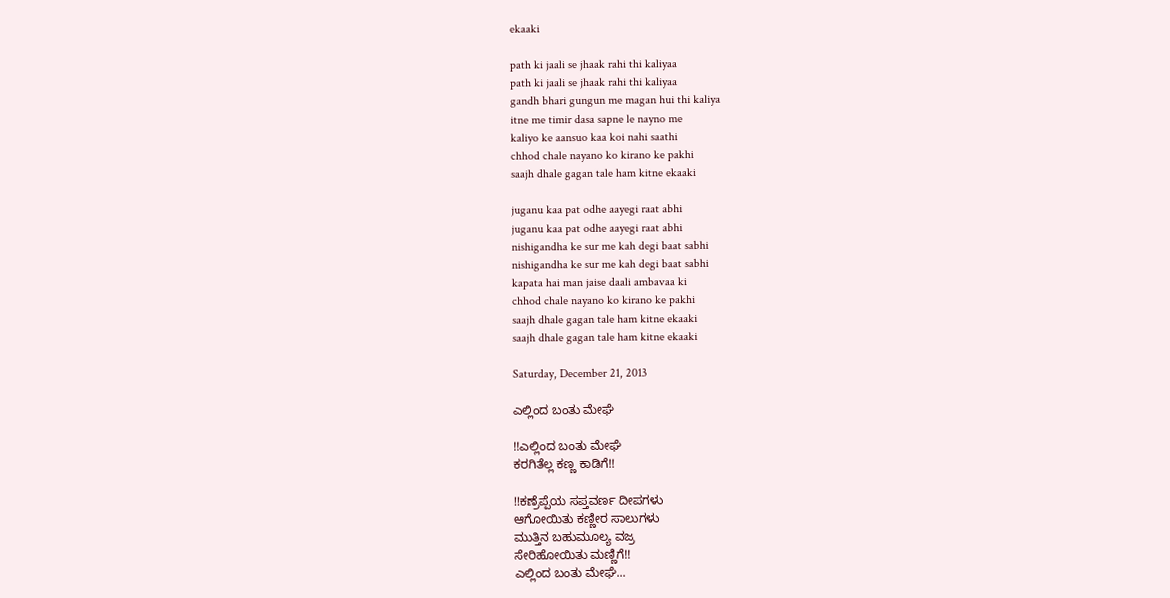ekaaki

path ki jaali se jhaak rahi thi kaliyaa
path ki jaali se jhaak rahi thi kaliyaa
gandh bhari gungun me magan hui thi kaliya
itne me timir dasa sapne le nayno me
kaliyo ke aansuo kaa koi nahi saathi
chhod chale nayano ko kirano ke pakhi
saajh dhale gagan tale ham kitne ekaaki

juganu kaa pat odhe aayegi raat abhi
juganu kaa pat odhe aayegi raat abhi
nishigandha ke sur me kah degi baat sabhi
nishigandha ke sur me kah degi baat sabhi
kapata hai man jaise daali ambavaa ki
chhod chale nayano ko kirano ke pakhi
saajh dhale gagan tale ham kitne ekaaki
saajh dhale gagan tale ham kitne ekaaki

Saturday, December 21, 2013

ಎಲ್ಲಿಂದ ಬಂತು ಮೇಘೆ

!!ಎಲ್ಲಿಂದ ಬಂತು ಮೇಘೆ
ಕರಗಿತೆಲ್ಲ ಕಣ್ಣ ಕಾಡಿಗೆ!!

!!ಕಣ್ರೆಪ್ಪೆಯ ಸಪ್ತವರ್ಣ ದೀಪಗಳು
ಆಗೋಯಿತು ಕಣ್ಣೀರ ಸಾಲುಗಳು
ಮುತ್ತಿನ ಬಹುಮೂಲ್ಯ ವಜ್ರ
ಸೇರಿಹೋಯಿತು ಮಣ್ಣಿಗೆ!!
ಎಲ್ಲಿಂದ ಬಂತು ಮೇಘೆ...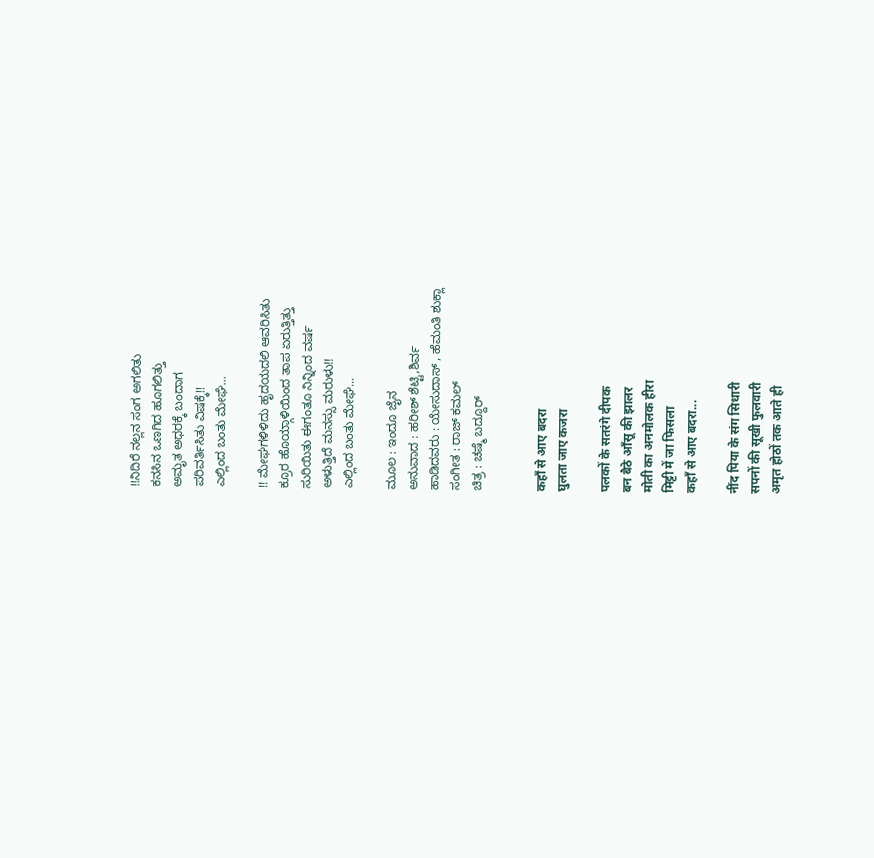!!ನಿದಿರೆ ನಲ್ಲನ ಸಂಗ ಅಗಲಿತು
ಕನಸಿನ ಒಣಗಿದ ಹೂಗಲಿತ್ತು
ಅಮೃತ ಅಧರಕ್ಕೆ ಬಂದಾಗ
ಪರಿವರ್ತಿಸಿತು ವಿಷಕ್ಕೆ!!
ಎಲ್ಲಿಂದ ಬಂತು ಮೇಘೆ...

!! ಮೇಘಗಳಿಳಿದು ಹೃದಯದಲಿ ಆವರಿಸಿತು
ಕ್ರೂರ ಹೊಯ್ಗಾಳಿಯಿಂದ ತಾಪ ಏರುತ್ತಿತ್ತು
ಸುರಿಯಿತು ಈಗಂತೂ ನಿನ್ನಿಂದ ವರ್ಷ
ಅಳುತ್ತಿದೆ ಮನಸ್ಸು ಮರುಳು!!
ಎಲ್ಲಿಂದ ಬಂತು ಮೇಘೆ...

ಮೂಲ : ಇಂದೂ ಜೈನ
ಅನುವಾದ : ಹರೀಶ್ ಶೆಟ್ಟಿ,ಶಿರ್ವ
ಹಾಡಿದವರು : ಯೇಸುದಾಸ್ , ಹೆಮಂತಿ ಶುಕ್ಲಾ
ಸಂಗೀತ : ರಾಜ್ ಕಮಲ್
ಚಿತ್ರ : ಚಷ್ಮೆ ಬದ್ದೂರ್


कहाँ से आए बदरा
घुलता जाए कजरा

पलकों के सतरंगे दीपक
बन बैठे आँसू की झालर
मोती का अनमोलक हीरा
मिट्टी में जा फिसला
कहाँ से आए बदरा...

नींद पिया के संग सिधारी
सपनों की सूखी फुलवारी
अमृत होठों तक आते ही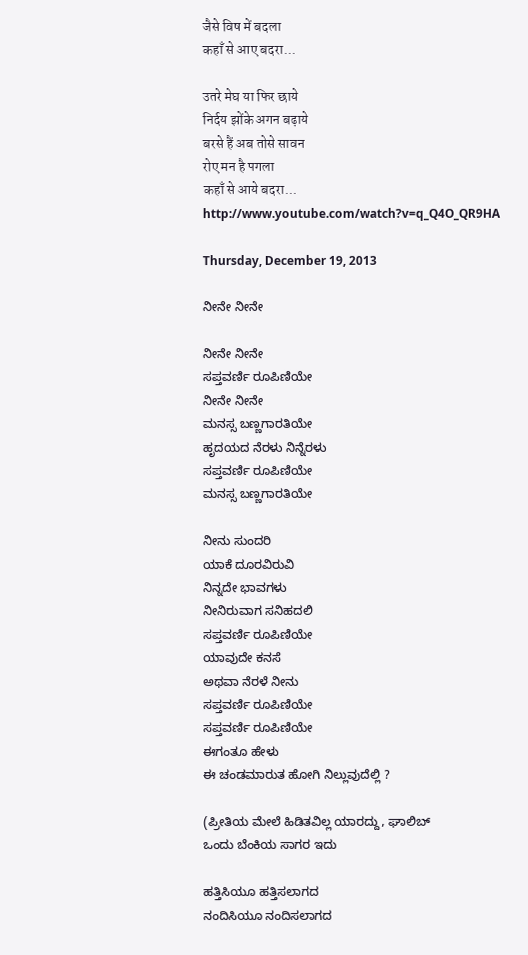जैसे विष में बदला
कहाँ से आए बदरा...

उतरे मेघ या फिर छाये
निर्दय झोंके अगन बढ़ाये
बरसे हैं अब तोसे सावन
रोए मन है पगला
कहाँ से आये बदरा...
http://www.youtube.com/watch?v=q_Q4O_QR9HA

Thursday, December 19, 2013

ನೀನೇ ನೀನೇ

ನೀನೇ ನೀನೇ
ಸಪ್ತವರ್ಣಿ ರೂಪಿಣಿಯೇ
ನೀನೇ ನೀನೇ
ಮನಸ್ಸ ಬಣ್ಣಗಾರತಿಯೇ
ಹೃದಯದ ನೆರಳು ನಿನ್ನೆರಳು
ಸಪ್ತವರ್ಣಿ ರೂಪಿಣಿಯೇ
ಮನಸ್ಸ ಬಣ್ಣಗಾರತಿಯೇ

ನೀನು ಸುಂದರಿ
ಯಾಕೆ ದೂರವಿರುವಿ
ನಿನ್ನದೇ ಭಾವಗಳು
ನೀನಿರುವಾಗ ಸನಿಹದಲಿ
ಸಪ್ತವರ್ಣಿ ರೂಪಿಣಿಯೇ
ಯಾವುದೇ ಕನಸೆ
ಅಥವಾ ನೆರಳೆ ನೀನು
ಸಪ್ತವರ್ಣಿ ರೂಪಿಣಿಯೇ
ಸಪ್ತವರ್ಣಿ ರೂಪಿಣಿಯೇ
ಈಗಂತೂ ಹೇಳು
ಈ ಚಂಡಮಾರುತ ಹೋಗಿ ನಿಲ್ಲುವುದೆಲ್ಲಿ ?

(ಪ್ರೀತಿಯ ಮೇಲೆ ಹಿಡಿತವಿಲ್ಲ ಯಾರದ್ದು, ಘಾಲಿಬ್
ಒಂದು ಬೆಂಕಿಯ ಸಾಗರ ಇದು

ಹತ್ತಿಸಿಯೂ ಹತ್ತಿಸಲಾಗದ
ನಂದಿಸಿಯೂ ನಂದಿಸಲಾಗದ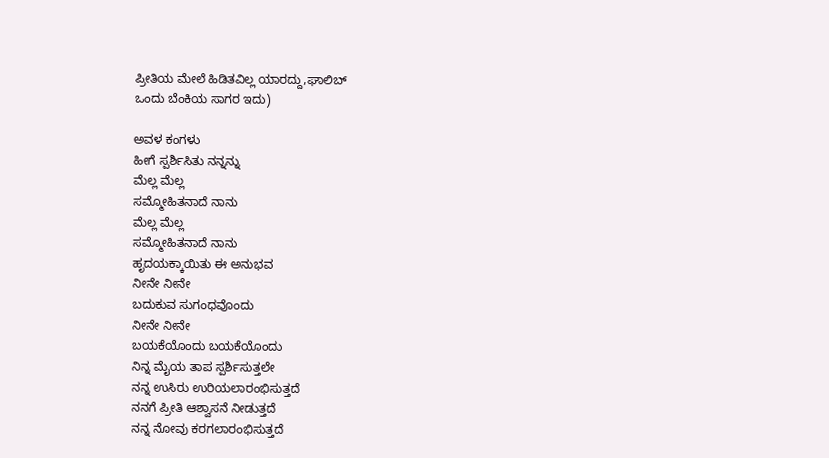ಪ್ರೀತಿಯ ಮೇಲೆ ಹಿಡಿತವಿಲ್ಲ ಯಾರದ್ದು,ಘಾಲಿಬ್
ಒಂದು ಬೆಂಕಿಯ ಸಾಗರ ಇದು)

ಅವಳ ಕಂಗಳು
ಹೀಗೆ ಸ್ಪರ್ಶಿಸಿತು ನನ್ನನ್ನು
ಮೆಲ್ಲ ಮೆಲ್ಲ
ಸಮ್ಮೋಹಿತನಾದೆ ನಾನು
ಮೆಲ್ಲ ಮೆಲ್ಲ
ಸಮ್ಮೋಹಿತನಾದೆ ನಾನು
ಹೃದಯಕ್ಕಾಯಿತು ಈ ಅನುಭವ
ನೀನೇ ನೀನೇ
ಬದುಕುವ ಸುಗಂಧವೊಂದು
ನೀನೇ ನೀನೇ
ಬಯಕೆಯೊಂದು ಬಯಕೆಯೊಂದು
ನಿನ್ನ ಮೈಯ ತಾಪ ಸ್ಪರ್ಶಿಸುತ್ತಲೇ
ನನ್ನ ಉಸಿರು ಉರಿಯಲಾರಂಭಿಸುತ್ತದೆ
ನನಗೆ ಪ್ರೀತಿ ಆಶ್ವಾಸನೆ ನೀಡುತ್ತದೆ
ನನ್ನ ನೋವು ಕರಗಲಾರಂಭಿಸುತ್ತದೆ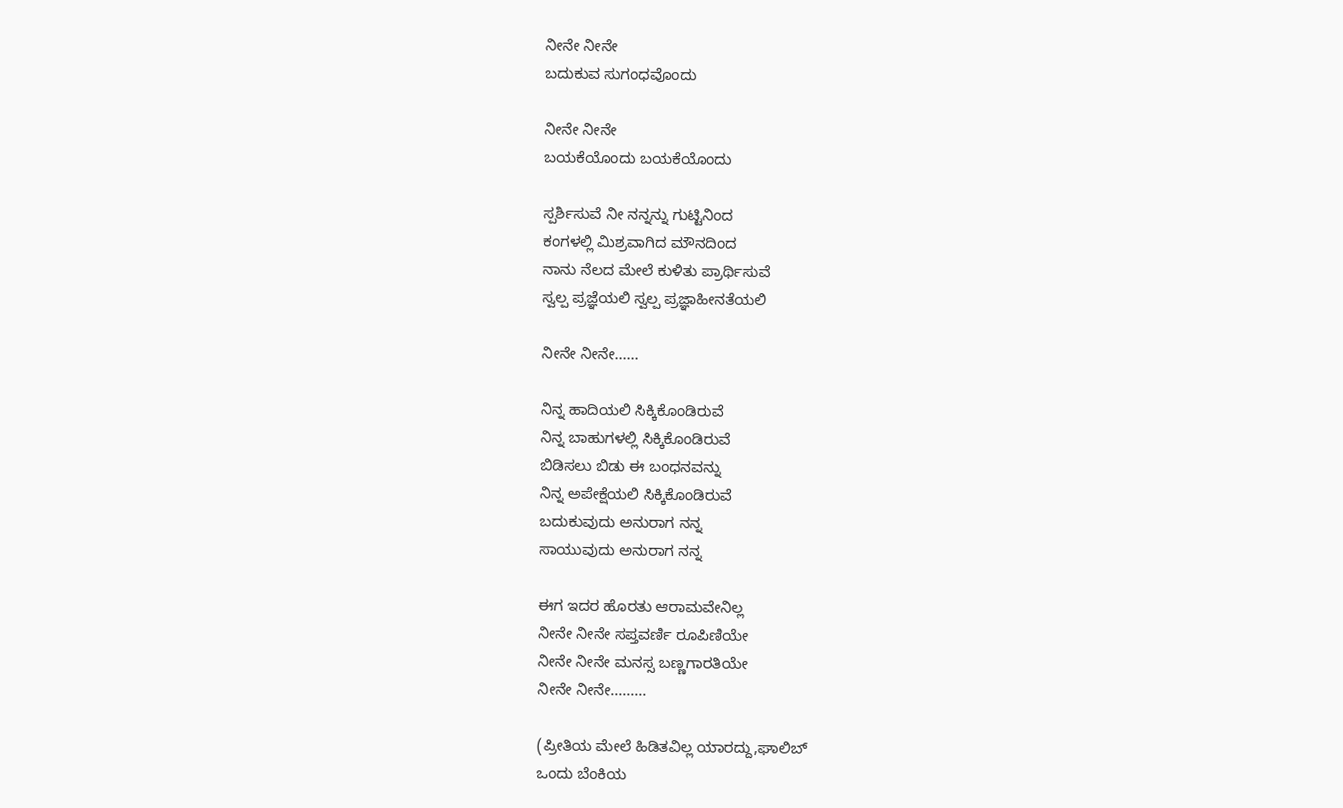ನೀನೇ ನೀನೇ
ಬದುಕುವ ಸುಗಂಧವೊಂದು

ನೀನೇ ನೀನೇ
ಬಯಕೆಯೊಂದು ಬಯಕೆಯೊಂದು

ಸ್ಪರ್ಶಿಸುವೆ ನೀ ನನ್ನನ್ನು ಗುಟ್ಟಿನಿಂದ
ಕಂಗಳಲ್ಲಿ ಮಿಶ್ರವಾಗಿದ ಮೌನದಿಂದ
ನಾನು ನೆಲದ ಮೇಲೆ ಕುಳಿತು ಪ್ರಾರ್ಥಿಸುವೆ
ಸ್ವಲ್ಪ ಪ್ರಜ್ಞೆಯಲಿ ಸ್ವಲ್ಪ ಪ್ರಜ್ಞಾಹೀನತೆಯಲಿ

ನೀನೇ ನೀನೇ......

ನಿನ್ನ ಹಾದಿಯಲಿ ಸಿಕ್ಕಿಕೊಂಡಿರುವೆ
ನಿನ್ನ ಬಾಹುಗಳಲ್ಲಿ ಸಿಕ್ಕಿಕೊಂಡಿರುವೆ
ಬಿಡಿಸಲು ಬಿಡು ಈ ಬಂಧನವನ್ನು
ನಿನ್ನ ಅಪೇಕ್ಷೆಯಲಿ ಸಿಕ್ಕಿಕೊಂಡಿರುವೆ
ಬದುಕುವುದು ಅನುರಾಗ ನನ್ನ
ಸಾಯುವುದು ಅನುರಾಗ ನನ್ನ

ಈಗ ಇದರ ಹೊರತು ಆರಾಮವೇನಿಲ್ಲ
ನೀನೇ ನೀನೇ ಸಪ್ತವರ್ಣಿ ರೂಪಿಣಿಯೇ
ನೀನೇ ನೀನೇ ಮನಸ್ಸ ಬಣ್ಣಗಾರತಿಯೇ
ನೀನೇ ನೀನೇ.........

(ಪ್ರೀತಿಯ ಮೇಲೆ ಹಿಡಿತವಿಲ್ಲ ಯಾರದ್ದು,ಘಾಲಿಬ್
ಒಂದು ಬೆಂಕಿಯ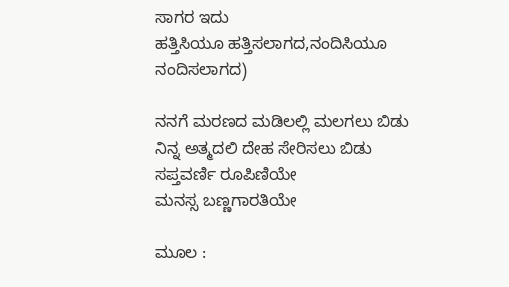ಸಾಗರ ಇದು
ಹತ್ತಿಸಿಯೂ ಹತ್ತಿಸಲಾಗದ,ನಂದಿಸಿಯೂ ನಂದಿಸಲಾಗದ)

ನನಗೆ ಮರಣದ ಮಡಿಲಲ್ಲಿ ಮಲಗಲು ಬಿಡು
ನಿನ್ನ ಅತ್ಮದಲಿ ದೇಹ ಸೇರಿಸಲು ಬಿಡು
ಸಪ್ತವರ್ಣಿ ರೂಪಿಣಿಯೇ
ಮನಸ್ಸ ಬಣ್ಣಗಾರತಿಯೇ

ಮೂಲ :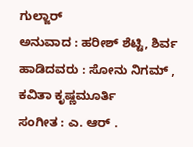ಗುಲ್ಜಾರ್
ಅನುವಾದ : ಹರೀಶ್ ಶೆಟ್ಟಿ, ಶಿರ್ವ
ಹಾಡಿದವರು : ಸೋನು ನಿಗಮ್ , ಕವಿತಾ ಕೃಷ್ಣಮೂರ್ತಿ
ಸಂಗೀತ : ಎ. ಆರ್ .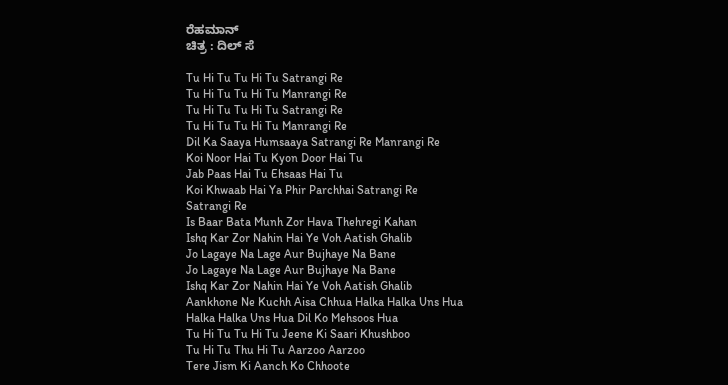ರೆಹಮಾನ್
ಚಿತ್ರ : ದಿಲ್ ಸೆ

Tu Hi Tu Tu Hi Tu Satrangi Re
Tu Hi Tu Tu Hi Tu Manrangi Re
Tu Hi Tu Tu Hi Tu Satrangi Re
Tu Hi Tu Tu Hi Tu Manrangi Re
Dil Ka Saaya Humsaaya Satrangi Re Manrangi Re
Koi Noor Hai Tu Kyon Door Hai Tu
Jab Paas Hai Tu Ehsaas Hai Tu
Koi Khwaab Hai Ya Phir Parchhai Satrangi Re
Satrangi Re
Is Baar Bata Munh Zor Hava Thehregi Kahan
Ishq Kar Zor Nahin Hai Ye Voh Aatish Ghalib
Jo Lagaye Na Lage Aur Bujhaye Na Bane
Jo Lagaye Na Lage Aur Bujhaye Na Bane
Ishq Kar Zor Nahin Hai Ye Voh Aatish Ghalib
Aankhone Ne Kuchh Aisa Chhua Halka Halka Uns Hua
Halka Halka Uns Hua Dil Ko Mehsoos Hua
Tu Hi Tu Tu Hi Tu Jeene Ki Saari Khushboo
Tu Hi Tu Thu Hi Tu Aarzoo Aarzoo
Tere Jism Ki Aanch Ko Chhoote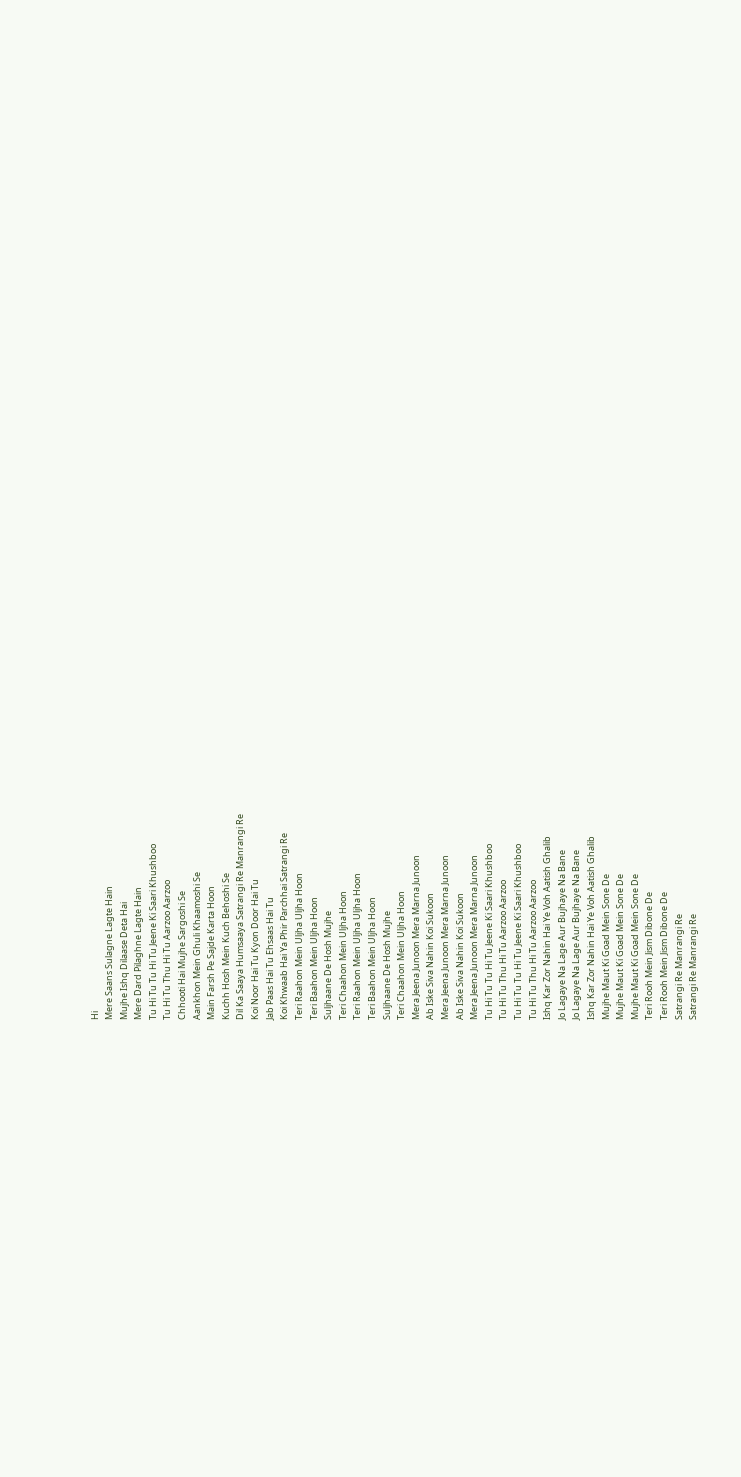Hi
Mere Saans Sulagne Lagte Hain
Mujhe Ishq Dilaase Deta Hai
Mere Dard Pilaghne Lagte Hain
Tu Hi Tu Tu Hi Tu Jeene Ki Saari Khushboo
Tu Hi Tu Thu Hi Tu Aarzoo Aarzoo
Chhooti Hai Mujhe Sargoshi Se
Aankhon Mein Ghuli Khaamoshi Se
Main Farsh Pe Sajde Karta Hoon
Kuchh Hosh Mein Kuch Behoshi Se
Dil Ka Saaya Humsaaya Satrangi Re Manrangi Re
Koi Noor Hai Tu Kyon Door Hai Tu
Jab Paas Hai Tu Ehsaas Hai Tu
Koi Khwaab Hai Ya Phir Parchhai Satrangi Re
Teri Raahon Mein Uljha Uljha Hoon
Teri Baahon Mein Uljha Hoon
Suljhaane De Hosh Mujhe
Teri Chaahon Mein Uljha Hoon
Teri Raahon Mein Uljha Uljha Hoon
Teri Baahon Mein Uljha Hoon
Suljhaane De Hosh Mujhe
Teri Chaahon Mein Uljha Hoon
Mera Jeena Junoon Mera Marna Junoon
Ab Iske Siva Nahin Koi Sukoon
Mera Jeena Junoon Mera Marna Junoon
Ab Iske Siva Nahin Koi Sukoon
Mera Jeena Junoon Mera Marna Junoon
Tu Hi Tu Tu Hi Tu Jeene Ki Saari Khushboo
Tu Hi Tu Thu Hi Tu Aarzoo Aarzoo
Tu Hi Tu Tu Hi Tu Jeene Ki Saari Khushboo
Tu Hi Tu Thu Hi Tu Aarzoo Aarzoo
Ishq Kar Zor Nahin Hai Ye Voh Aatish Ghalib
Jo Lagaye Na Lage Aur Bujhaye Na Bane
Jo Lagaye Na Lage Aur Bujhaye Na Bane
Ishq Kar Zor Nahin Hai Ye Voh Aatish Ghalib
Mujhe Maut Ki Goad Mein Sone De
Mujhe Maut Ki Goad Mein Sone De
Mujhe Maut Ki Goad Mein Sone De
Teri Rooh Mein Jism Dibone De
Teri Rooh Mein Jism Dibone De
Satrangi Re Manrangi Re
Satrangi Re Manrangi Re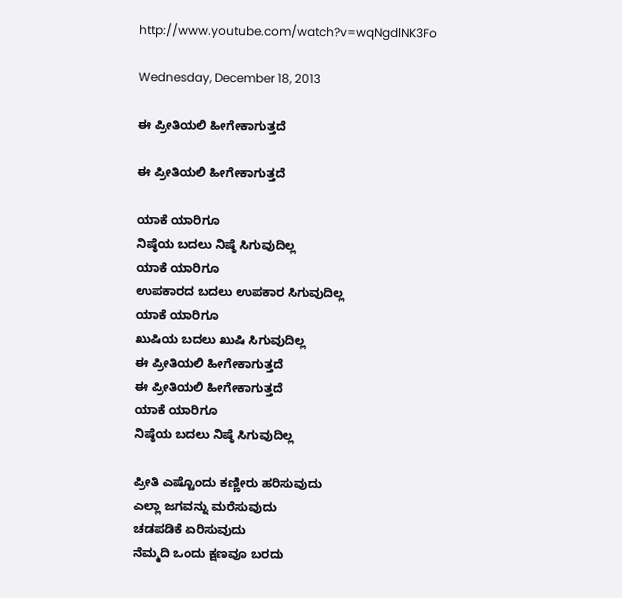http://www.youtube.com/watch?v=wqNgdlNK3Fo

Wednesday, December 18, 2013

ಈ ಪ್ರೀತಿಯಲಿ ಹೀಗೇಕಾಗುತ್ತದೆ

ಈ ಪ್ರೀತಿಯಲಿ ಹೀಗೇಕಾಗುತ್ತದೆ

ಯಾಕೆ ಯಾರಿಗೂ
ನಿಷ್ಠೆಯ ಬದಲು ನಿಷ್ಠೆ ಸಿಗುವುದಿಲ್ಲ
ಯಾಕೆ ಯಾರಿಗೂ
ಉಪಕಾರದ ಬದಲು ಉಪಕಾರ ಸಿಗುವುದಿಲ್ಲ
ಯಾಕೆ ಯಾರಿಗೂ
ಖುಷಿಯ ಬದಲು ಖುಷಿ ಸಿಗುವುದಿಲ್ಲ
ಈ ಪ್ರೀತಿಯಲಿ ಹೀಗೇಕಾಗುತ್ತದೆ
ಈ ಪ್ರೀತಿಯಲಿ ಹೀಗೇಕಾಗುತ್ತದೆ
ಯಾಕೆ ಯಾರಿಗೂ
ನಿಷ್ಠೆಯ ಬದಲು ನಿಷ್ಠೆ ಸಿಗುವುದಿಲ್ಲ

ಪ್ರೀತಿ ಎಷ್ಟೊಂದು ಕಣ್ಣೀರು ಹರಿಸುವುದು
ಎಲ್ಲಾ ಜಗವನ್ನು ಮರೆಸುವುದು
ಚಡಪಡಿಕೆ ಏರಿಸುವುದು
ನೆಮ್ಮದಿ ಒಂದು ಕ್ಷಣವೂ ಬರದು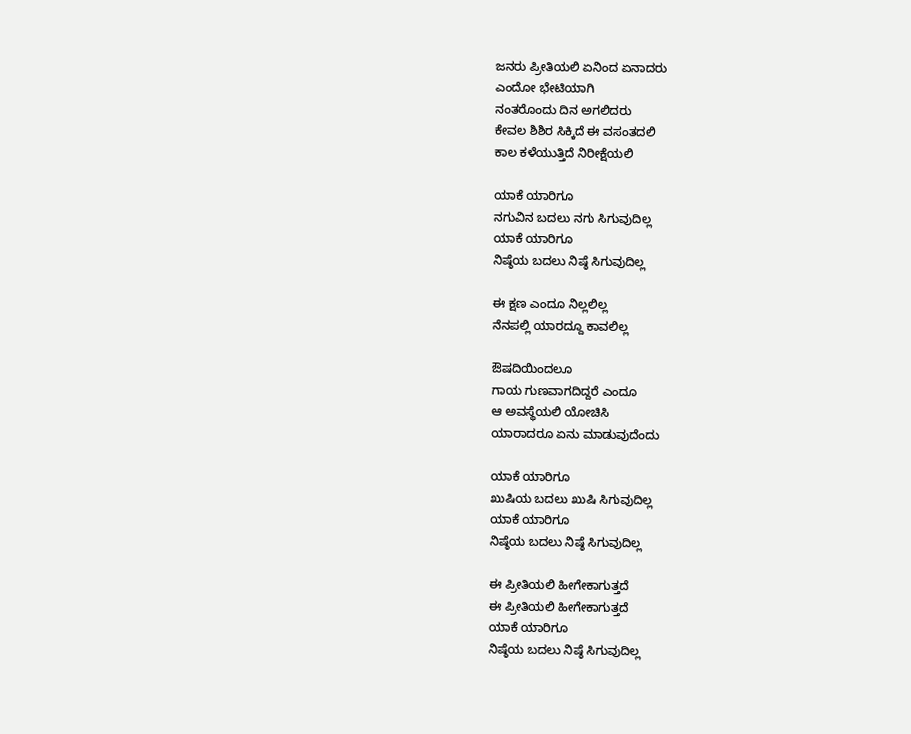ಜನರು ಪ್ರೀತಿಯಲಿ ಏನಿಂದ ಏನಾದರು
ಎಂದೋ ಭೇಟಿಯಾಗಿ
ನಂತರೊಂದು ದಿನ ಅಗಲಿದರು
ಕೇವಲ ಶಿಶಿರ ಸಿಕ್ಕಿದೆ ಈ ವಸಂತದಲಿ
ಕಾಲ ಕಳೆಯುತ್ತಿದೆ ನಿರೀಕ್ಷೆಯಲಿ

ಯಾಕೆ ಯಾರಿಗೂ
ನಗುವಿನ ಬದಲು ನಗು ಸಿಗುವುದಿಲ್ಲ
ಯಾಕೆ ಯಾರಿಗೂ
ನಿಷ್ಠೆಯ ಬದಲು ನಿಷ್ಠೆ ಸಿಗುವುದಿಲ್ಲ

ಈ ಕ್ಷಣ ಎಂದೂ ನಿಲ್ಲಲಿಲ್ಲ
ನೆನಪಲ್ಲಿ ಯಾರದ್ದೂ ಕಾವಲಿಲ್ಲ

ಔಷದಿಯಿಂದಲೂ
ಗಾಯ ಗುಣವಾಗದಿದ್ದರೆ ಎಂದೂ
ಆ ಅವಸ್ಥೆಯಲಿ ಯೋಚಿಸಿ
ಯಾರಾದರೂ ಏನು ಮಾಡುವುದೆಂದು

ಯಾಕೆ ಯಾರಿಗೂ
ಖುಷಿಯ ಬದಲು ಖುಷಿ ಸಿಗುವುದಿಲ್ಲ
ಯಾಕೆ ಯಾರಿಗೂ
ನಿಷ್ಠೆಯ ಬದಲು ನಿಷ್ಠೆ ಸಿಗುವುದಿಲ್ಲ

ಈ ಪ್ರೀತಿಯಲಿ ಹೀಗೇಕಾಗುತ್ತದೆ
ಈ ಪ್ರೀತಿಯಲಿ ಹೀಗೇಕಾಗುತ್ತದೆ
ಯಾಕೆ ಯಾರಿಗೂ
ನಿಷ್ಠೆಯ ಬದಲು ನಿಷ್ಠೆ ಸಿಗುವುದಿಲ್ಲ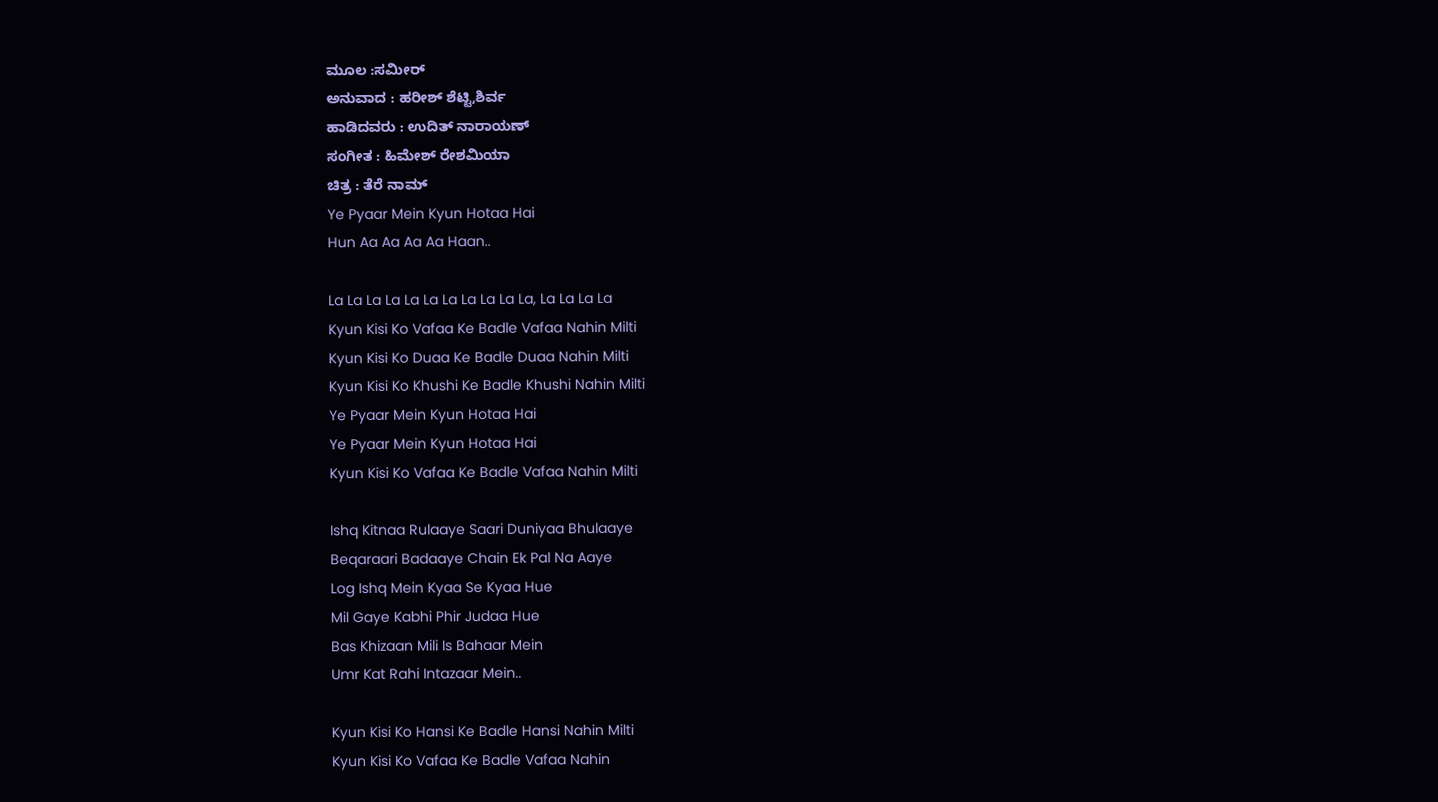ಮೂಲ :ಸಮೀರ್
ಅನುವಾದ : ಹರೀಶ್ ಶೆಟ್ಟಿ,ಶಿರ್ವ
ಹಾಡಿದವರು : ಉದಿತ್ ನಾರಾಯಣ್
ಸಂಗೀತ : ಹಿಮೇಶ್ ರೇಶಮಿಯಾ
ಚಿತ್ರ : ತೆರೆ ನಾಮ್
Ye Pyaar Mein Kyun Hotaa Hai
Hun Aa Aa Aa Aa Haan..

La La La La La La La La La La La, La La La La
Kyun Kisi Ko Vafaa Ke Badle Vafaa Nahin Milti
Kyun Kisi Ko Duaa Ke Badle Duaa Nahin Milti
Kyun Kisi Ko Khushi Ke Badle Khushi Nahin Milti
Ye Pyaar Mein Kyun Hotaa Hai
Ye Pyaar Mein Kyun Hotaa Hai
Kyun Kisi Ko Vafaa Ke Badle Vafaa Nahin Milti

Ishq Kitnaa Rulaaye Saari Duniyaa Bhulaaye
Beqaraari Badaaye Chain Ek Pal Na Aaye
Log Ishq Mein Kyaa Se Kyaa Hue
Mil Gaye Kabhi Phir Judaa Hue
Bas Khizaan Mili Is Bahaar Mein
Umr Kat Rahi Intazaar Mein..

Kyun Kisi Ko Hansi Ke Badle Hansi Nahin Milti
Kyun Kisi Ko Vafaa Ke Badle Vafaa Nahin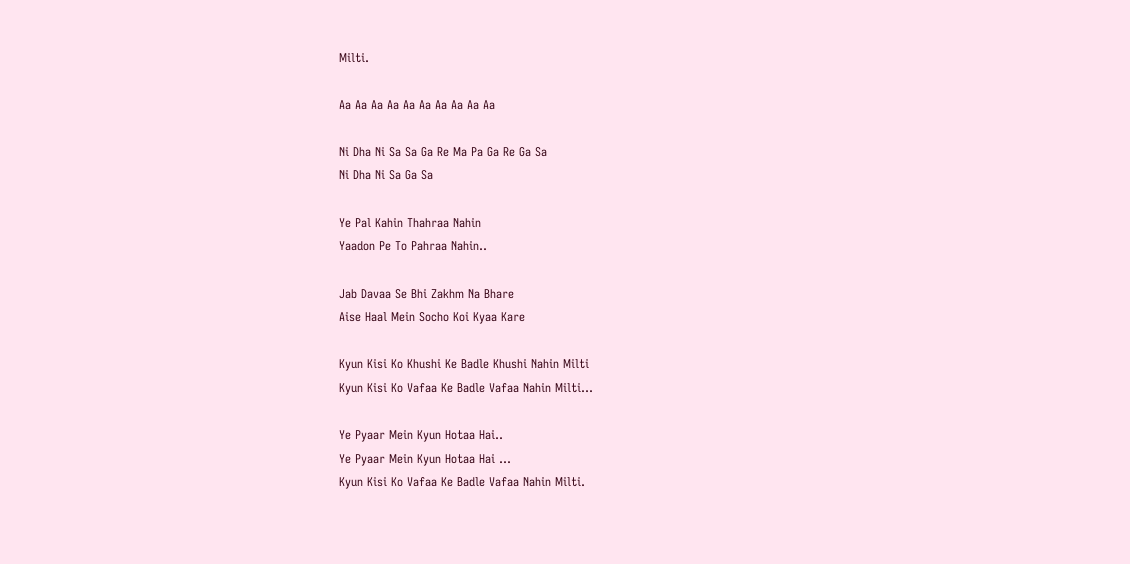Milti.

Aa Aa Aa Aa Aa Aa Aa Aa Aa Aa

Ni Dha Ni Sa Sa Ga Re Ma Pa Ga Re Ga Sa
Ni Dha Ni Sa Ga Sa

Ye Pal Kahin Thahraa Nahin
Yaadon Pe To Pahraa Nahin..

Jab Davaa Se Bhi Zakhm Na Bhare
Aise Haal Mein Socho Koi Kyaa Kare

Kyun Kisi Ko Khushi Ke Badle Khushi Nahin Milti
Kyun Kisi Ko Vafaa Ke Badle Vafaa Nahin Milti...

Ye Pyaar Mein Kyun Hotaa Hai..
Ye Pyaar Mein Kyun Hotaa Hai ...
Kyun Kisi Ko Vafaa Ke Badle Vafaa Nahin Milti.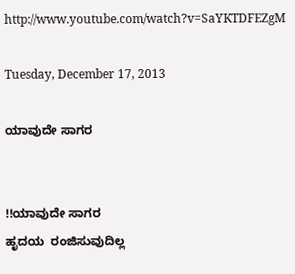http://www.youtube.com/watch?v=SaYKTDFEZgM

Tuesday, December 17, 2013

ಯಾವುದೇ ಸಾಗರ


!!ಯಾವುದೇ ಸಾಗರ
ಹೃದಯ  ರಂಜಿಸುವುದಿಲ್ಲ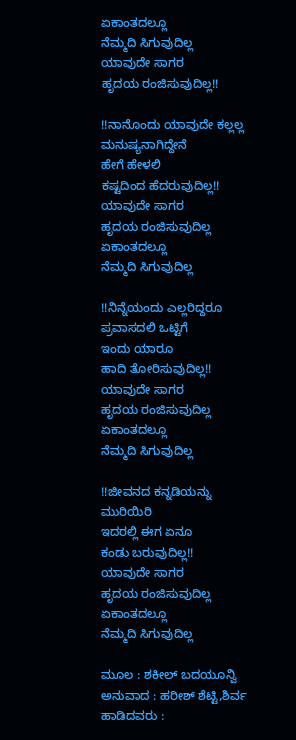ಏಕಾಂತದಲ್ಲೂ
ನೆಮ್ಮದಿ ಸಿಗುವುದಿಲ್ಲ
ಯಾವುದೇ ಸಾಗರ
ಹೃದಯ ರಂಜಿಸುವುದಿಲ್ಲ!!

!!ನಾನೊಂದು ಯಾವುದೇ ಕಲ್ಲಲ್ಲ
ಮನುಷ್ಯನಾಗಿದ್ದೇನೆ
ಹೇಗೆ ಹೇಳಲಿ
ಕಷ್ಟದಿಂದ ಹೆದರುವುದಿಲ್ಲ!!
ಯಾವುದೇ ಸಾಗರ
ಹೃದಯ ರಂಜಿಸುವುದಿಲ್ಲ
ಏಕಾಂತದಲ್ಲೂ
ನೆಮ್ಮದಿ ಸಿಗುವುದಿಲ್ಲ

!!ನಿನ್ನೆಯಂದು ಎಲ್ಲರಿದ್ದರೂ
ಪ್ರವಾಸದಲಿ ಒಟ್ಟಿಗೆ
ಇಂದು ಯಾರೂ
ಹಾದಿ ತೋರಿಸುವುದಿಲ್ಲ!!
ಯಾವುದೇ ಸಾಗರ
ಹೃದಯ ರಂಜಿಸುವುದಿಲ್ಲ
ಏಕಾಂತದಲ್ಲೂ
ನೆಮ್ಮದಿ ಸಿಗುವುದಿಲ್ಲ

!!ಜೀವನದ ಕನ್ನಡಿಯನ್ನು
ಮುರಿಯಿರಿ
ಇದರಲ್ಲಿ ಈಗ ಏನೂ
ಕಂಡು ಬರುವುದಿಲ್ಲ!!
ಯಾವುದೇ ಸಾಗರ
ಹೃದಯ ರಂಜಿಸುವುದಿಲ್ಲ
ಏಕಾಂತದಲ್ಲೂ
ನೆಮ್ಮದಿ ಸಿಗುವುದಿಲ್ಲ

ಮೂಲ : ಶಕೀಲ್ ಬದಯೂನ್ವಿ
ಅನುವಾದ : ಹರೀಶ್ ಶೆಟ್ಟಿ,ಶಿರ್ವ
ಹಾಡಿದವರು :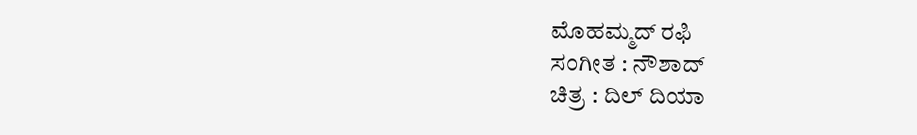ಮೊಹಮ್ಮದ್ ರಫಿ
ಸಂಗೀತ : ನೌಶಾದ್
ಚಿತ್ರ : ದಿಲ್ ದಿಯಾ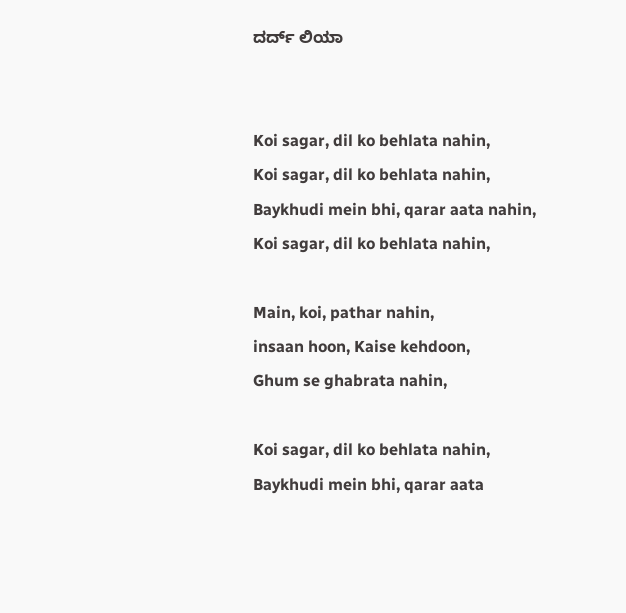ದರ್ದ್ ಲಿಯಾ


Koi sagar, dil ko behlata nahin,
Koi sagar, dil ko behlata nahin,
Baykhudi mein bhi, qarar aata nahin,
Koi sagar, dil ko behlata nahin,

Main, koi, pathar nahin,
insaan hoon, Kaise kehdoon,
Ghum se ghabrata nahin,

Koi sagar, dil ko behlata nahin,
Baykhudi mein bhi, qarar aata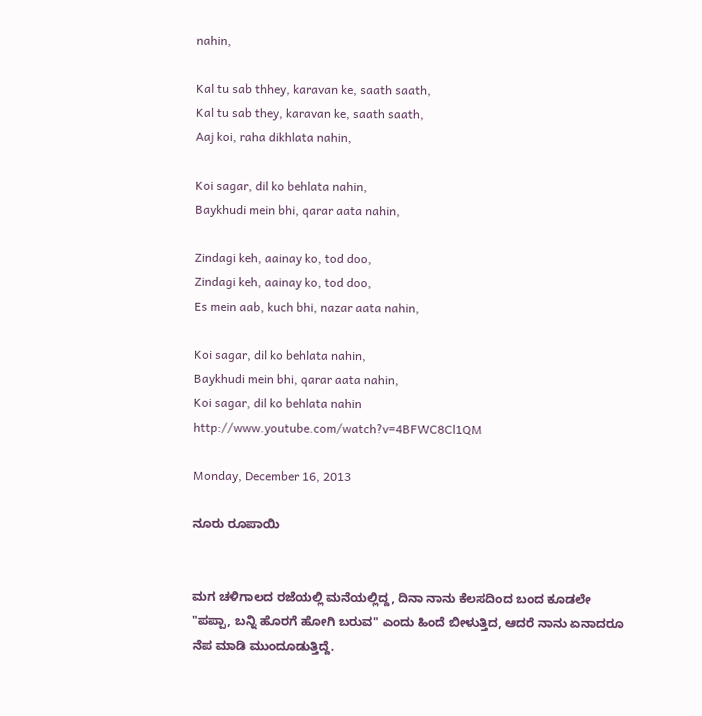nahin,

Kal tu sab thhey, karavan ke, saath saath,
Kal tu sab they, karavan ke, saath saath,
Aaj koi, raha dikhlata nahin,

Koi sagar, dil ko behlata nahin,
Baykhudi mein bhi, qarar aata nahin,

Zindagi keh, aainay ko, tod doo,
Zindagi keh, aainay ko, tod doo,
Es mein aab, kuch bhi, nazar aata nahin,

Koi sagar, dil ko behlata nahin,
Baykhudi mein bhi, qarar aata nahin,
Koi sagar, dil ko behlata nahin
http://www.youtube.com/watch?v=4BFWC8Cl1QM

Monday, December 16, 2013

ನೂರು ರೂಪಾಯಿ


ಮಗ ಚಳಿಗಾಲದ ರಜೆಯಲ್ಲಿ ಮನೆಯಲ್ಲಿದ್ದ, ದಿನಾ ನಾನು ಕೆಲಸದಿಂದ ಬಂದ ಕೂಡಲೇ "ಪಪ್ಪಾ, ಬನ್ನಿ ಹೊರಗೆ ಹೋಗಿ ಬರುವ" ಎಂದು ಹಿಂದೆ ಬೀಳುತ್ತಿದ, ಆದರೆ ನಾನು ಏನಾದರೂ ನೆಪ ಮಾಡಿ ಮುಂದೂಡುತ್ತಿದ್ದೆ.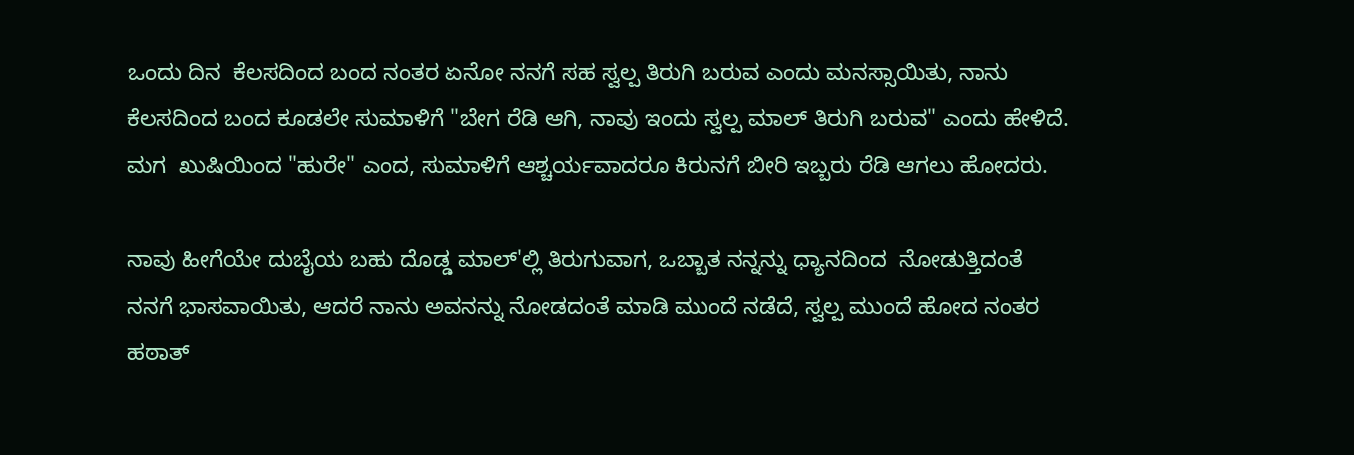ಒಂದು ದಿನ  ಕೆಲಸದಿಂದ ಬಂದ ನಂತರ ಏನೋ ನನಗೆ ಸಹ ಸ್ವಲ್ಪ ತಿರುಗಿ ಬರುವ ಎಂದು ಮನಸ್ಸಾಯಿತು, ನಾನು ಕೆಲಸದಿಂದ ಬಂದ ಕೂಡಲೇ ಸುಮಾಳಿಗೆ "ಬೇಗ ರೆಡಿ ಆಗಿ, ನಾವು ಇಂದು ಸ್ವಲ್ಪ ಮಾಲ್ ತಿರುಗಿ ಬರುವ" ಎಂದು ಹೇಳಿದೆ. ಮಗ  ಖುಷಿಯಿಂದ "ಹುರೇ" ಎಂದ, ಸುಮಾಳಿಗೆ ಆಶ್ಚರ್ಯವಾದರೂ ಕಿರುನಗೆ ಬೀರಿ ಇಬ್ಬರು ರೆಡಿ ಆಗಲು ಹೋದರು.

ನಾವು ಹೀಗೆಯೇ ದುಬೈಯ ಬಹು ದೊಡ್ಡ ಮಾಲ್'ಲ್ಲಿ ತಿರುಗುವಾಗ, ಒಬ್ಬಾತ ನನ್ನನ್ನು ಧ್ಯಾನದಿಂದ  ನೋಡುತ್ತಿದಂತೆ ನನಗೆ ಭಾಸವಾಯಿತು, ಆದರೆ ನಾನು ಅವನನ್ನು ನೋಡದಂತೆ ಮಾಡಿ ಮುಂದೆ ನಡೆದೆ, ಸ್ವಲ್ಪ ಮುಂದೆ ಹೋದ ನಂತರ ಹಠಾತ್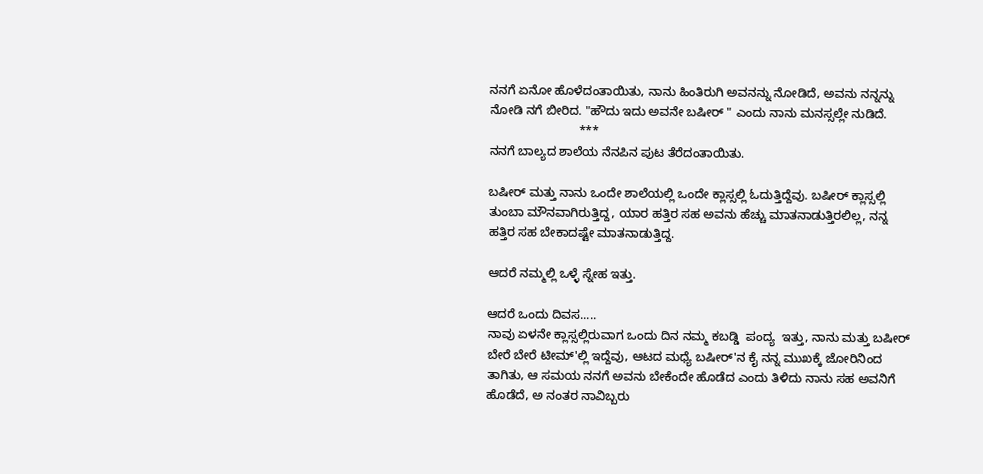ನನಗೆ ಏನೋ ಹೊಳೆದಂತಾಯಿತು, ನಾನು ಹಿಂತಿರುಗಿ ಅವನನ್ನು ನೋಡಿದೆ, ಅವನು ನನ್ನನ್ನು ನೋಡಿ ನಗೆ ಬೀರಿದ. "ಹೌದು ಇದು ಅವನೇ ಬಷೀರ್ " ಎಂದು ನಾನು ಮನಸ್ಸಲ್ಲೇ ನುಡಿದೆ.
                          ***
ನನಗೆ ಬಾಲ್ಯದ ಶಾಲೆಯ ನೆನಪಿನ ಪುಟ ತೆರೆದಂತಾಯಿತು.

ಬಷೀರ್ ಮತ್ತು ನಾನು ಒಂದೇ ಶಾಲೆಯಲ್ಲಿ ಒಂದೇ ಕ್ಲಾಸ್ಸಲ್ಲಿ ಓದುತ್ತಿದ್ದೆವು. ಬಷೀರ್ ಕ್ಲಾಸ್ಸಲ್ಲಿ ತುಂಬಾ ಮೌನವಾಗಿರುತ್ತಿದ್ದ, ಯಾರ ಹತ್ತಿರ ಸಹ ಅವನು ಹೆಚ್ಚು ಮಾತನಾಡುತ್ತಿರಲಿಲ್ಲ, ನನ್ನ ಹತ್ತಿರ ಸಹ ಬೇಕಾದಷ್ಟೇ ಮಾತನಾಡುತ್ತಿದ್ದ.

ಆದರೆ ನಮ್ಮಲ್ಲಿ ಒಳ್ಳೆ ಸ್ನೇಹ ಇತ್ತು.

ಆದರೆ ಒಂದು ದಿವಸ.....
ನಾವು ಏಳನೇ ಕ್ಲಾಸ್ಸಲ್ಲಿರುವಾಗ ಒಂದು ದಿನ ನಮ್ಮ ಕಬಡ್ಡಿ  ಪಂದ್ಯ  ಇತ್ತು, ನಾನು ಮತ್ತು ಬಷೀರ್ ಬೇರೆ ಬೇರೆ ಟೀಮ್'ಲ್ಲಿ ಇದ್ದೆವು, ಆಟದ ಮಧ್ಯೆ ಬಷೀರ್'ನ ಕೈ ನನ್ನ ಮುಖಕ್ಕೆ ಜೋರಿನಿಂದ ತಾಗಿತು, ಆ ಸಮಯ ನನಗೆ ಅವನು ಬೇಕೆಂದೇ ಹೊಡೆದ ಎಂದು ತಿಳಿದು ನಾನು ಸಹ ಅವನಿಗೆ ಹೊಡೆದೆ, ಅ ನಂತರ ನಾವಿಬ್ಬರು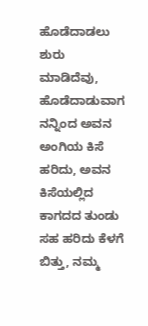ಹೊಡೆದಾಡಲು ಶುರು ಮಾಡಿದೆವು, ಹೊಡೆದಾಡುವಾಗ ನನ್ನಿಂದ ಅವನ ಅಂಗಿಯ ಕಿಸೆ ಹರಿದು, ಅವನ ಕಿಸೆಯಲ್ಲಿದ ಕಾಗದದ ತುಂಡು ಸಹ ಹರಿದು ಕೆಳಗೆ ಬಿತ್ತು, ನಮ್ಮ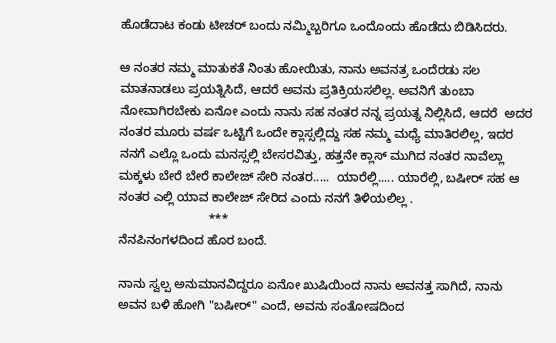ಹೊಡೆದಾಟ ಕಂಡು ಟೀಚರ್ ಬಂದು ನಮ್ಮಿಬ್ಬರಿಗೂ ಒಂದೊಂದು ಹೊಡೆದು ಬಿಡಿಸಿದರು.

ಆ ನಂತರ ನಮ್ಮ ಮಾತುಕತೆ ನಿಂತು ಹೋಯಿತು, ನಾನು ಅವನತ್ರ ಒಂದೆರಡು ಸಲ ಮಾತನಾಡಲು ಪ್ರಯತ್ನಿಸಿದೆ, ಆದರೆ ಅವನು ಪ್ರತಿಕ್ರಿಯಸಲಿಲ್ಲ. ಅವನಿಗೆ ತುಂಬಾ ನೋವಾಗಿರಬೇಕು ಏನೋ ಎಂದು ನಾನು ಸಹ ನಂತರ ನನ್ನ ಪ್ರಯತ್ನ ನಿಲ್ಲಿಸಿದೆ, ಆದರೆ  ಅದರ ನಂತರ ಮೂರು ವರ್ಷ ಒಟ್ಟಿಗೆ ಒಂದೇ ಕ್ಲಾಸ್ಸಲ್ಲಿದ್ದು ಸಹ ನಮ್ಮ ಮಧ್ಯೆ ಮಾತಿರಲಿಲ್ಲ, ಇದರ ನನಗೆ ಎಲ್ಲೊ ಒಂದು ಮನಸ್ಸಲ್ಲಿ ಬೇಸರವಿತ್ತು, ಹತ್ತನೇ ಕ್ಲಾಸ್ ಮುಗಿದ ನಂತರ ನಾವೆಲ್ಲಾ ಮಕ್ಕಳು ಬೇರೆ ಬೇರೆ ಕಾಲೇಜ್ ಸೇರಿ ನಂತರ.....  ಯಾರೆಲ್ಲಿ..... ಯಾರೆಲ್ಲಿ, ಬಷೀರ್ ಸಹ ಆ ನಂತರ ಎಲ್ಲಿ ಯಾವ ಕಾಲೇಜ್ ಸೇರಿದ ಎಂದು ನನಗೆ ತಿಳಿಯಲಿಲ್ಲ .
                          ***
ನೆನಪಿನಂಗಳದಿಂದ ಹೊರ ಬಂದೆ.

ನಾನು ಸ್ವಲ್ಪ ಅನುಮಾನವಿದ್ದರೂ ಏನೋ ಖುಷಿಯಿಂದ ನಾನು ಅವನತ್ತ ಸಾಗಿದೆ, ನಾನು ಅವನ ಬಳಿ ಹೋಗಿ "ಬಷೀರ್" ಎಂದೆ, ಅವನು ಸಂತೋಷದಿಂದ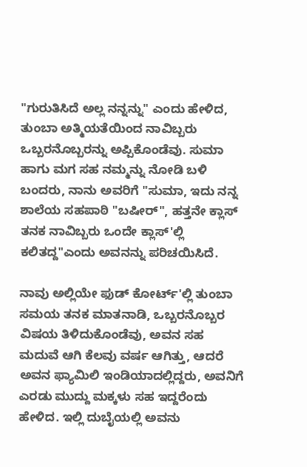"ಗುರುತಿಸಿದೆ ಅಲ್ಲ ನನ್ನನ್ನು" ಎಂದು ಹೇಳಿದ, ತುಂಬಾ ಅತ್ಮಿಯತೆಯಿಂದ ನಾವಿಬ್ಬರು ಒಬ್ಬರನೊಬ್ಬರನ್ನು ಅಪ್ಪಿಕೊಂಡೆವು. ಸುಮಾ ಹಾಗು ಮಗ ಸಹ ನಮ್ಮನ್ನು ನೋಡಿ ಬಳಿ ಬಂದರು, ನಾನು ಅವರಿಗೆ "ಸುಮಾ, ಇದು ನನ್ನ ಶಾಲೆಯ ಸಹಪಾಠಿ "ಬಷೀರ್", ಹತ್ತನೇ ಕ್ಲಾಸ್ ತನಕ ನಾವಿಬ್ಬರು ಒಂದೇ ಕ್ಲಾಸ್'ಲ್ಲಿ ಕಲಿತದ್ದ"ಎಂದು ಅವನನ್ನು ಪರಿಚಯಿಸಿದೆ.

ನಾವು ಅಲ್ಲಿಯೇ ಫುಡ್ ಕೋರ್ಟ್'ಲ್ಲಿ ತುಂಬಾ ಸಮಯ ತನಕ ಮಾತನಾಡಿ, ಒಬ್ಬರನೊಬ್ಬರ ವಿಷಯ ತಿಳಿದುಕೊಂಡೆವು, ಅವನ ಸಹ ಮದುವೆ ಆಗಿ ಕೆಲವು ವರ್ಷ ಆಗಿತ್ತು, ಆದರೆ ಅವನ ಫ್ಯಾಮಿಲಿ ಇಂಡಿಯಾದಲ್ಲಿದ್ದರು, ಅವನಿಗೆ ಎರಡು ಮುದ್ದು ಮಕ್ಕಳು ಸಹ ಇದ್ದರೆಂದು ಹೇಳಿದ. ಇಲ್ಲಿ ದುಬೈಯಲ್ಲಿ ಅವನು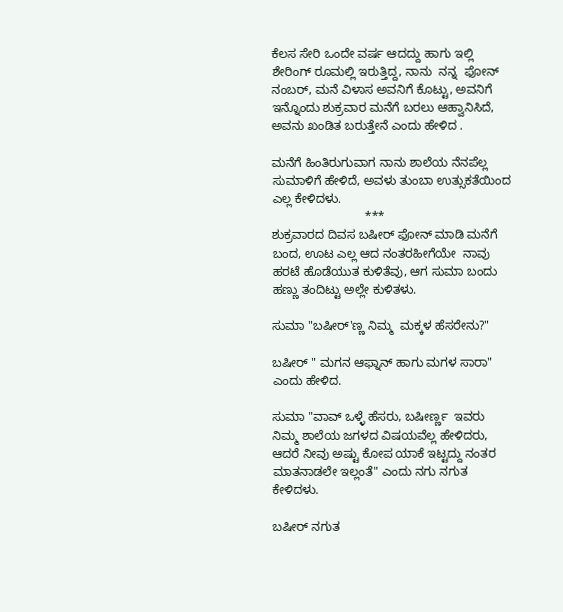ಕೆಲಸ ಸೇರಿ ಒಂದೇ ವರ್ಷ ಆದದ್ದು ಹಾಗು ಇಲ್ಲಿ ಶೇರಿಂಗ್ ರೂಮಲ್ಲಿ ಇರುತ್ತಿದ್ದ, ನಾನು  ನನ್ನ  ಫೋನ್ ನಂಬರ್, ಮನೆ ವಿಳಾಸ ಅವನಿಗೆ ಕೊಟ್ಟು, ಅವನಿಗೆ ಇನ್ನೊಂದು ಶುಕ್ರವಾರ ಮನೆಗೆ ಬರಲು ಆಹ್ವಾನಿಸಿದೆ, ಅವನು ಖಂಡಿತ ಬರುತ್ತೇನೆ ಎಂದು ಹೇಳಿದ .

ಮನೆಗೆ ಹಿಂತಿರುಗುವಾಗ ನಾನು ಶಾಲೆಯ ನೆನಪೆಲ್ಲ ಸುಮಾಳಿಗೆ ಹೇಳಿದೆ, ಅವಳು ತುಂಬಾ ಉತ್ಸುಕತೆಯಿಂದ ಎಲ್ಲ ಕೇಳಿದಳು.
                           ***
ಶುಕ್ರವಾರದ ದಿವಸ ಬಷೀರ್ ಫೋನ್ ಮಾಡಿ ಮನೆಗೆ ಬಂದ, ಊಟ ಎಲ್ಲ ಆದ ನಂತರಹೀಗೆಯೇ  ನಾವು ಹರಟೆ ಹೊಡೆಯುತ ಕುಳಿತೆವು, ಆಗ ಸುಮಾ ಬಂದು  ಹಣ್ಣು ತಂದಿಟ್ಟು ಅಲ್ಲೇ ಕುಳಿತಳು.

ಸುಮಾ "ಬಷೀರ್'ಣ್ಣ ನಿಮ್ಮ  ಮಕ್ಕಳ ಹೆಸರೇನು?"

ಬಷೀರ್ " ಮಗನ ಆಫ್ನಾನ್ ಹಾಗು ಮಗಳ ಸಾರಾ" ಎಂದು ಹೇಳಿದ.

ಸುಮಾ "ವಾವ್ ಒಳ್ಳೆ ಹೆಸರು, ಬಷೀರ್ಣ್ಣ  ಇವರು ನಿಮ್ಮ ಶಾಲೆಯ ಜಗಳದ ವಿಷಯವೆಲ್ಲ ಹೇಳಿದರು, ಆದರೆ ನೀವು ಅಷ್ಟು ಕೋಪ ಯಾಕೆ ಇಟ್ಟದ್ದು ನಂತರ ಮಾತನಾಡಲೇ ಇಲ್ಲಂತೆ" ಎಂದು ನಗು ನಗುತ ಕೇಳಿದಳು.

ಬಷೀರ್ ನಗುತ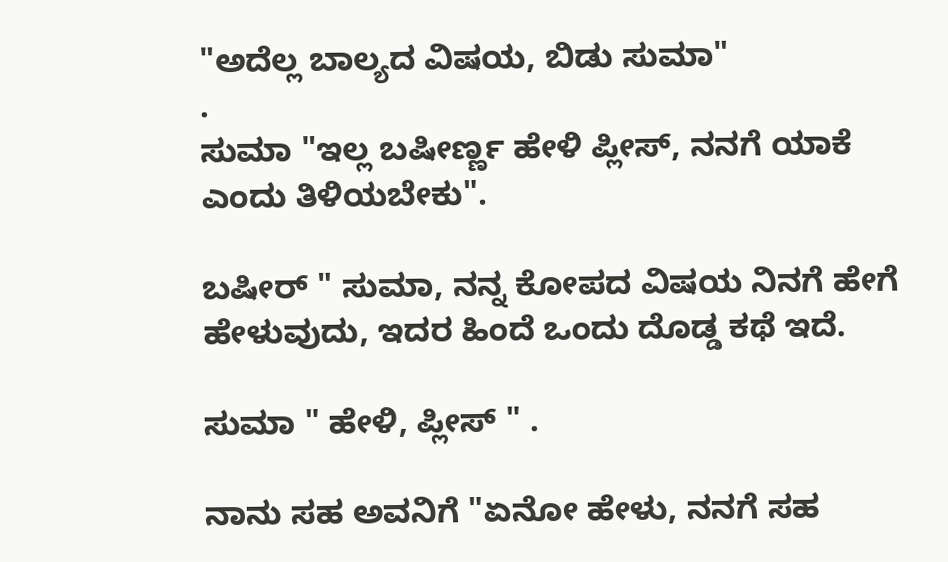"ಅದೆಲ್ಲ ಬಾಲ್ಯದ ವಿಷಯ, ಬಿಡು ಸುಮಾ"
.
ಸುಮಾ "ಇಲ್ಲ ಬಷೀರ್ಣ್ಣ ಹೇಳಿ ಪ್ಲೀಸ್, ನನಗೆ ಯಾಕೆ ಎಂದು ತಿಳಿಯಬೇಕು".

ಬಷೀರ್ " ಸುಮಾ, ನನ್ನ ಕೋಪದ ವಿಷಯ ನಿನಗೆ ಹೇಗೆ ಹೇಳುವುದು, ಇದರ ಹಿಂದೆ ಒಂದು ದೊಡ್ಡ ಕಥೆ ಇದೆ.

ಸುಮಾ " ಹೇಳಿ, ಪ್ಲೀಸ್ " .

ನಾನು ಸಹ ಅವನಿಗೆ "ಏನೋ ಹೇಳು, ನನಗೆ ಸಹ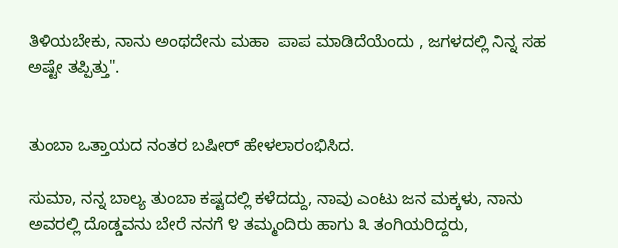ತಿಳಿಯಬೇಕು, ನಾನು ಅಂಥದೇನು ಮಹಾ  ಪಾಪ ಮಾಡಿದೆಯೆಂದು , ಜಗಳದಲ್ಲಿ ನಿನ್ನ ಸಹ ಅಷ್ಟೇ ತಪ್ಪಿತ್ತು".


ತುಂಬಾ ಒತ್ತಾಯದ ನಂತರ ಬಷೀರ್ ಹೇಳಲಾರಂಭಿಸಿದ.

ಸುಮಾ, ನನ್ನ ಬಾಲ್ಯ ತುಂಬಾ ಕಷ್ಟದಲ್ಲಿ ಕಳೆದದ್ದು, ನಾವು ಎಂಟು ಜನ ಮಕ್ಕಳು, ನಾನು ಅವರಲ್ಲಿ ದೊಡ್ಡವನು ಬೇರೆ ನನಗೆ ೪ ತಮ್ಮಂದಿರು ಹಾಗು ೩ ತಂಗಿಯರಿದ್ದರು,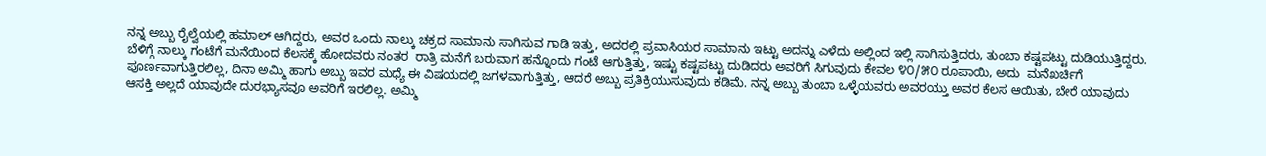ನನ್ನ ಅಬ್ಬು ರೈಲ್ವೆಯಲ್ಲಿ ಹಮಾಲ್ ಆಗಿದ್ದರು, ಅವರ ಒಂದು ನಾಲ್ಕು ಚಕ್ರದ ಸಾಮಾನು ಸಾಗಿಸುವ ಗಾಡಿ ಇತ್ತು, ಅದರಲ್ಲಿ ಪ್ರವಾಸಿಯರ ಸಾಮಾನು ಇಟ್ಟು ಅದನ್ನು ಎಳೆದು ಅಲ್ಲಿಂದ ಇಲ್ಲಿ ಸಾಗಿಸುತ್ತಿದರು, ತುಂಬಾ ಕಷ್ಟಪಟ್ಟು ದುಡಿಯುತ್ತಿದ್ದರು. ಬೆಳಿಗ್ಗೆ ನಾಲ್ಕು ಗಂಟೆಗೆ ಮನೆಯಿಂದ ಕೆಲಸಕ್ಕೆ ಹೋದವರು ನಂತರ  ರಾತ್ರಿ ಮನೆಗೆ ಬರುವಾಗ ಹನ್ನೊಂದು ಗಂಟೆ ಆಗುತ್ತಿತ್ತು, ಇಷ್ಟು ಕಷ್ಟಪಟ್ಟು ದುಡಿದರು ಅವರಿಗೆ ಸಿಗುವುದು ಕೇವಲ ೪೦/೫೦ ರೂಪಾಯಿ, ಅದು  ಮನೆಖರ್ಚಿಗೆ ಪೂರ್ಣವಾಗುತ್ತಿರಲಿಲ್ಲ, ದಿನಾ ಅಮ್ಮಿ ಹಾಗು ಅಬ್ಬು ಇವರ ಮಧ್ಯೆ ಈ ವಿಷಯದಲ್ಲಿ ಜಗಳವಾಗುತ್ತಿತ್ತು, ಆದರೆ ಅಬ್ಬು ಪ್ರತಿಕ್ರಿಯುಸುವುದು ಕಡಿಮೆ. ನನ್ನ ಅಬ್ಬು ತುಂಬಾ ಒಳ್ಳೆಯವರು ಅವರಯ್ತು ಅವರ ಕೆಲಸ ಆಯಿತು, ಬೇರೆ ಯಾವುದು ಆಸಕ್ತಿ ಅಲ್ಲದೆ ಯಾವುದೇ ದುರಭ್ಯಾಸವೂ ಅವರಿಗೆ ಇರಲಿಲ್ಲ. ಅಮ್ಮಿ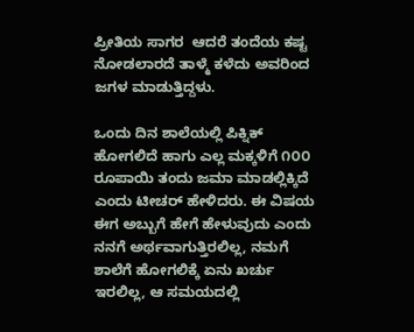ಪ್ರೀತಿಯ ಸಾಗರ  ಆದರೆ ತಂದೆಯ ಕಷ್ಟ ನೋಡಲಾರದೆ ತಾಳ್ಮೆ ಕಳೆದು ಅವರಿಂದ ಜಗಳ ಮಾಡುತ್ತಿದ್ದಳು.

ಒಂದು ದಿನ ಶಾಲೆಯಲ್ಲಿ ಪಿಕ್ನಿಕ್ ಹೋಗಲಿದೆ ಹಾಗು ಎಲ್ಲ ಮಕ್ಕಳಿಗೆ ೧೦೦ ರೂಪಾಯಿ ತಂದು ಜಮಾ ಮಾಡಲ್ಲಿಕ್ಕಿದೆ ಎಂದು ಟೀಚರ್ ಹೇಳಿದರು. ಈ ವಿಷಯ ಈಗ ಅಬ್ಬುಗೆ ಹೇಗೆ ಹೇಳುವುದು ಎಂದು ನನಗೆ ಅರ್ಥವಾಗುತ್ತಿರಲಿಲ್ಲ, ನಮಗೆ  ಶಾಲೆಗೆ ಹೋಗಲಿಕ್ಕೆ ಏನು ಖರ್ಚು ಇರಲಿಲ್ಲ, ಆ ಸಮಯದಲ್ಲಿ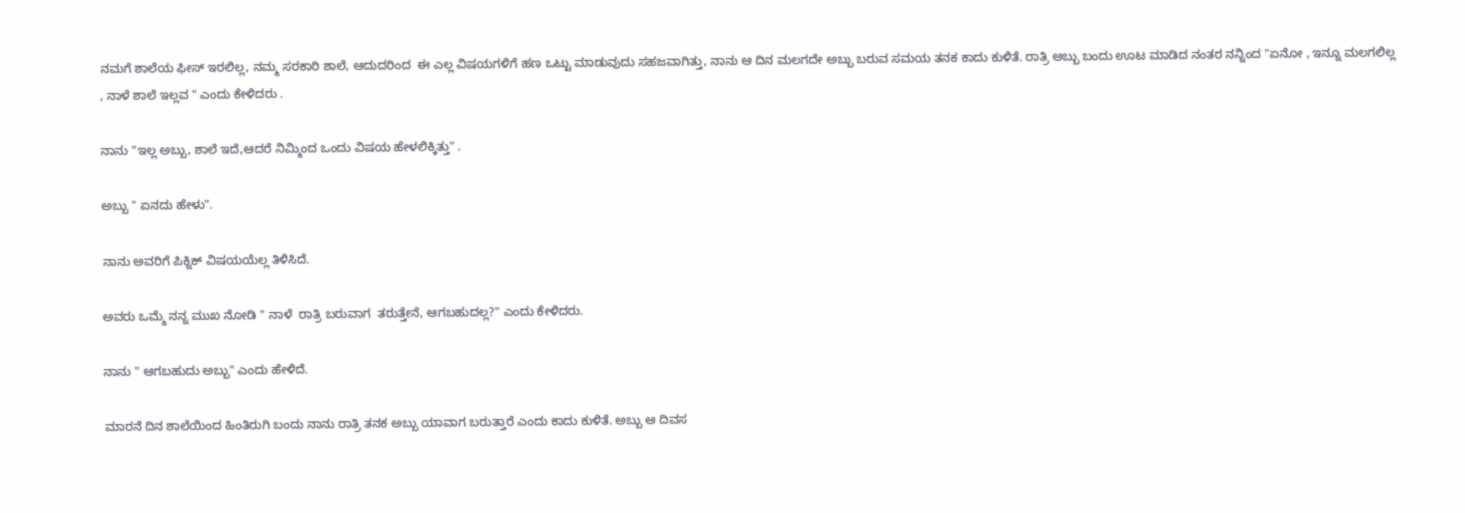ನಮಗೆ ಶಾಲೆಯ ಫೀಸ್ ಇರಲಿಲ್ಲ, ನಮ್ಮ ಸರಕಾರಿ ಶಾಲೆ, ಆದುದರಿಂದ  ಈ ಎಲ್ಲ ವಿಷಯಗಳಿಗೆ ಹಣ ಒಟ್ಟು ಮಾಡುವುದು ಸಹಜವಾಗಿತ್ತು, ನಾನು ಆ ದಿನ ಮಲಗದೇ ಅಬ್ಬು ಬರುವ ಸಮಯ ತನಕ ಕಾದು ಕುಳಿತೆ. ರಾತ್ರಿ ಅಬ್ಬು ಬಂದು ಊಟ ಮಾಡಿದ ನಂತರ ನನ್ನಿಂದ "ಏನೋ , ಇನ್ನೂ ಮಲಗಲಿಲ್ಲ , ನಾಳೆ ಶಾಲೆ ಇಲ್ಲವ " ಎಂದು ಕೇಳಿದರು .

ನಾನು "ಇಲ್ಲ ಅಬ್ಬು, ಶಾಲೆ ಇದೆ,ಆದರೆ ನಿಮ್ಮಿಂದ ಒಂದು ವಿಷಯ ಹೇಳಲಿಕ್ಕಿತ್ತು" .

ಅಬ್ಬು " ಏನದು ಹೇಳು".

ನಾನು ಅವರಿಗೆ ಪಿಕ್ನಿಕ್ ವಿಷಯಯೆಲ್ಲ ತಿಳಿಸಿದೆ.

ಅವರು ಒಮ್ಮೆ ನನ್ನ ಮುಖ ನೋಡಿ " ನಾಳೆ  ರಾತ್ರಿ ಬರುವಾಗ  ತರುತ್ತೇನೆ, ಆಗಬಹುದಲ್ಲ?" ಎಂದು ಕೇಳಿದರು.

ನಾನು " ಆಗಬಹುದು ಅಬ್ಬು" ಎಂದು ಹೇಳಿದೆ.

ಮಾರನೆ ದಿನ ಶಾಲೆಯಿಂದ ಹಿಂತಿರುಗಿ ಬಂದು ನಾನು ರಾತ್ರಿ ತನಕ ಅಬ್ಬು ಯಾವಾಗ ಬರುತ್ತಾರೆ ಎಂದು ಕಾದು ಕುಳಿತೆ. ಅಬ್ಬು ಆ ದಿವಸ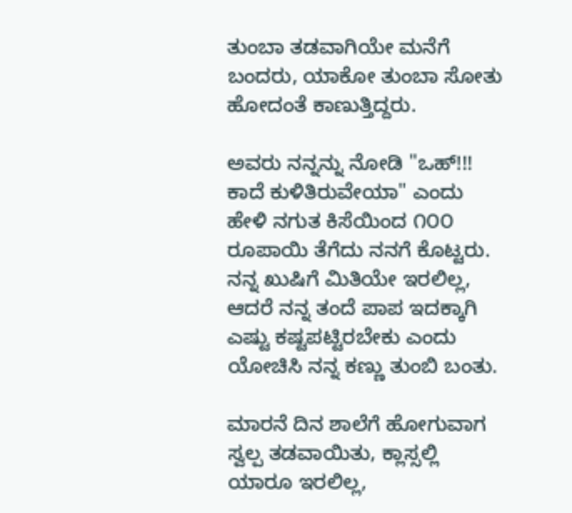ತುಂಬಾ ತಡವಾಗಿಯೇ ಮನೆಗೆ ಬಂದರು, ಯಾಕೋ ತುಂಬಾ ಸೋತು ಹೋದಂತೆ ಕಾಣುತ್ತಿದ್ದರು.

ಅವರು ನನ್ನನ್ನು ನೋಡಿ "ಒಹ್!!! ಕಾದೆ ಕುಳಿತಿರುವೇಯಾ" ಎಂದು ಹೇಳಿ ನಗುತ ಕಿಸೆಯಿಂದ ೧೦೦ ರೂಪಾಯಿ ತೆಗೆದು ನನಗೆ ಕೊಟ್ಟರು. ನನ್ನ ಖುಷಿಗೆ ಮಿತಿಯೇ ಇರಲಿಲ್ಲ, ಆದರೆ ನನ್ನ ತಂದೆ ಪಾಪ ಇದಕ್ಕಾಗಿ ಎಷ್ಟು ಕಷ್ಟಪಟ್ಟಿರಬೇಕು ಎಂದು ಯೋಚಿಸಿ ನನ್ನ ಕಣ್ಣು ತುಂಬಿ ಬಂತು.

ಮಾರನೆ ದಿನ ಶಾಲೆಗೆ ಹೋಗುವಾಗ ಸ್ವಲ್ಪ ತಡವಾಯಿತು, ಕ್ಲಾಸ್ಸಲ್ಲಿ ಯಾರೂ ಇರಲಿಲ್ಲ,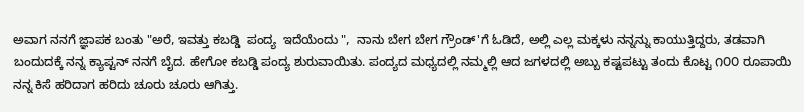ಅವಾಗ ನನಗೆ ಜ್ಞಾಪಕ ಬಂತು "ಅರೆ, ಇವತ್ತು ಕಬಡ್ಡಿ  ಪಂದ್ಯ  ಇದೆಯೆಂದು ",  ನಾನು ಬೇಗ ಬೇಗ ಗ್ರೌಂಡ್'ಗೆ ಓಡಿದೆ, ಅಲ್ಲಿ ಎಲ್ಲ ಮಕ್ಕಳು ನನ್ನನ್ನು ಕಾಯುತ್ತಿದ್ದರು, ತಡವಾಗಿ ಬಂದುದಕ್ಕೆ ನನ್ನ ಕ್ಯಾಪ್ಟನ್ ನನಗೆ ಬೈದ. ಹೇಗೋ ಕಬಡ್ಡಿ ಪಂದ್ಯ ಶುರುವಾಯಿತು. ಪಂದ್ಯದ ಮಧ್ಯದಲ್ಲಿ ನಮ್ಮಲ್ಲಿ ಆದ ಜಗಳದಲ್ಲಿ ಅಬ್ಬು ಕಷ್ಟಪಟ್ಟು ತಂದು ಕೊಟ್ಟ ೧೦೦ ರೂಪಾಯಿ ನನ್ನ ಕಿಸೆ ಹರಿದಾಗ ಹರಿದು ಚೂರು ಚೂರು ಆಗಿತ್ತು.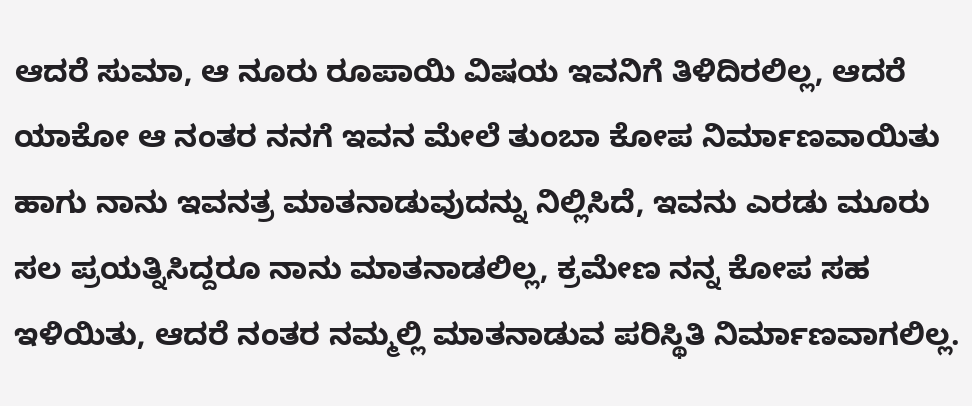ಆದರೆ ಸುಮಾ, ಆ ನೂರು ರೂಪಾಯಿ ವಿಷಯ ಇವನಿಗೆ ತಿಳಿದಿರಲಿಲ್ಲ, ಆದರೆ ಯಾಕೋ ಆ ನಂತರ ನನಗೆ ಇವನ ಮೇಲೆ ತುಂಬಾ ಕೋಪ ನಿರ್ಮಾಣವಾಯಿತು ಹಾಗು ನಾನು ಇವನತ್ರ ಮಾತನಾಡುವುದನ್ನು ನಿಲ್ಲಿಸಿದೆ, ಇವನು ಎರಡು ಮೂರು ಸಲ ಪ್ರಯತ್ನಿಸಿದ್ದರೂ ನಾನು ಮಾತನಾಡಲಿಲ್ಲ, ಕ್ರಮೇಣ ನನ್ನ ಕೋಪ ಸಹ ಇಳಿಯಿತು, ಆದರೆ ನಂತರ ನಮ್ಮಲ್ಲಿ ಮಾತನಾಡುವ ಪರಿಸ್ಥಿತಿ ನಿರ್ಮಾಣವಾಗಲಿಲ್ಲ.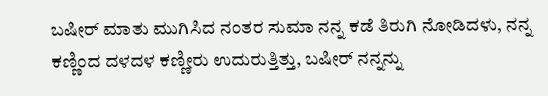ಬಷೀರ್ ಮಾತು ಮುಗಿಸಿದ ನಂತರ ಸುಮಾ ನನ್ನ ಕಡೆ ತಿರುಗಿ ನೋಡಿದಳು, ನನ್ನ ಕಣ್ಣಿಂದ ದಳದಳ ಕಣ್ಣೀರು ಉದುರುತ್ತಿತ್ತು, ಬಷೀರ್ ನನ್ನನ್ನು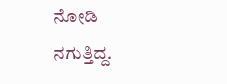ನೋಡಿ ನಗುತ್ತಿದ್ದ.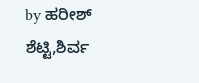by ಹರೀಶ್ ಶೆಟ್ಟಿ,ಶಿರ್ವ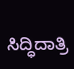ಸಿದ್ಧಿದಾತ್ರಿ